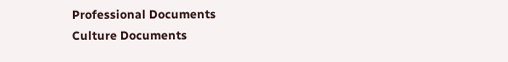Professional Documents
Culture Documents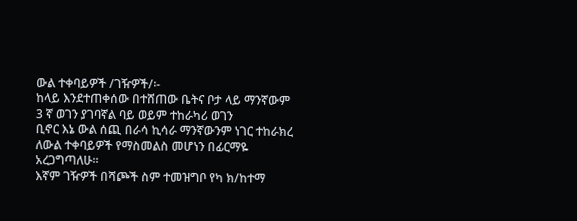ውል ተቀባይዎች /ገዥዎች/፡-
ከላይ እንደተጠቀሰው በተሸጠው ቤትና ቦታ ላይ ማንኛውም 3 ኛ ወገን ያገባኛል ባይ ወይም ተከራካሪ ወገን
ቢኖር እኔ ውል ሰጪ በራሳ ኪሳራ ማንኛውንም ነገር ተከራክረ ለውል ተቀባይዎች የማስመልስ መሆነን በፊርማዬ
አረጋግጣለሁ፡፡
እኛም ገዥዎች በሻጮች ስም ተመዝግቦ የካ ክ/ከተማ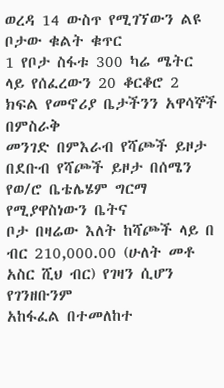ወረዳ 14 ውስጥ የሚገኘውን ልዩ ቦታው ቁልት ቁጥር
1 የቦታ ስፋቱ 300 ካሬ ሜትር ላይ የሰፈረውን 20 ቆርቆሮ 2 ክፍል የመኖሪያ ቤታችንን አዋሳኞች በምስራቅ
መንገድ በምእራብ የሻጮች ይዞታ በደቡብ የሻጮች ይዞታ በሰሜን የወ/ሮ ቤቴሌሄም ግርማ የሚያዋስነውን ቤትና
ቦታ በዛሬው እለት ከሻጮች ላይ በ ብር 210,000.00 (ሁለት መቶ አስር ሺህ ብር) የገዛን ሲሆን የገንዘቡንም
አከፋፈል በተመለከተ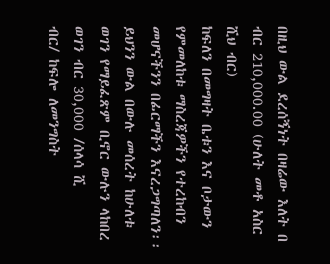በዚህ ውል ደረሰኝነት በዛሬው እለት በ ብር 210,000.00 (ሁለት መቶ አስር ሺህ ብር)
ከፍለን በመግዛት ቤቱን እና ቦታውን የምመለከቱ ማስረጃዎችን የተረከብን መሆናችንን በፊርማችን እናረጋግጣለን፡፡
ይህንን ውል በውሉ መሰረት ከሁለቱ ወገን የማይፈጽም ቢኖር ውሉን ላከበረ ወገን ብር 30,000 /ሰላሳ ሺ
ብር/ ከፍሎ ለመንግስት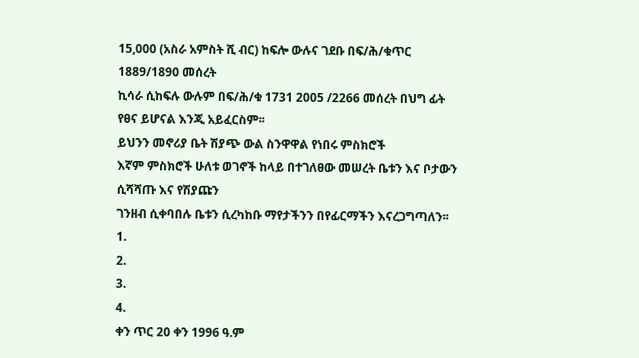15,000 (አስራ አምስት ሺ ብር) ከፍሎ ውሉና ገደቡ በፍ/ሕ/ቁጥር 1889/1890 መሰረት
ኪሳራ ሲከፍሉ ውሉም በፍ/ሕ/ቁ 1731 2005 /2266 መሰረት በህግ ፊት የፀና ይሆናል እንጂ አይፈርስም፡፡
ይህንን መኖሪያ ቤት ሽያጭ ውል ስንዋዋል የነበሩ ምስክሮች
እኛም ምስክሮች ሁለቱ ወገኖች ከላይ በተገለፀው መሠረት ቤቱን እና ቦታውን ሲሻሻጡ እና የሽያጩን
ገንዘብ ሲቀባበሉ ቤቱን ሲረካከቡ ማየታችንን በየፊርማችን እናረጋግጣለን፡፡
1.
2.
3.
4.
ቀን ጥር 20 ቀን 1996 ዓ.ም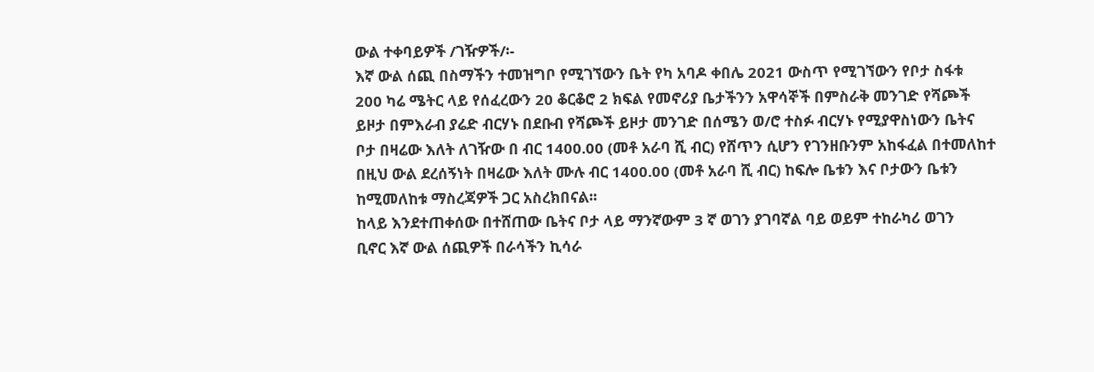ውል ተቀባይዎች /ገዥዎች/፡-
እኛ ውል ሰጪ በስማችን ተመዝግቦ የሚገኘውን ቤት የካ አባዶ ቀበሌ 2021 ውስጥ የሚገኘውን የቦታ ስፋቱ
200 ካሬ ሜትር ላይ የሰፈረውን 20 ቆርቆሮ 2 ክፍል የመኖሪያ ቤታችንን አዋሳኞች በምስራቅ መንገድ የሻጮች
ይዞታ በምእራብ ያሬድ ብርሃኑ በደቡብ የሻጮች ይዞታ መንገድ በሰሜን ወ/ሮ ተስፉ ብርሃኑ የሚያዋስነውን ቤትና
ቦታ በዛሬው እለት ለገዥው በ ብር 1400.00 (መቶ አራባ ሺ ብር) የሸጥን ሲሆን የገንዘቡንም አከፋፈል በተመለከተ
በዚህ ውል ደረሰኝነት በዛሬው እለት ሙሉ ብር 1400.00 (መቶ አራባ ሺ ብር) ከፍሎ ቤቱን እና ቦታውን ቤቱን
ከሚመለከቱ ማስረጃዎች ጋር አስረክበናል፡፡
ከላይ እንደተጠቀሰው በተሸጠው ቤትና ቦታ ላይ ማንኛውም 3 ኛ ወገን ያገባኛል ባይ ወይም ተከራካሪ ወገን
ቢኖር እኛ ውል ሰጪዎች በራሳችን ኪሳራ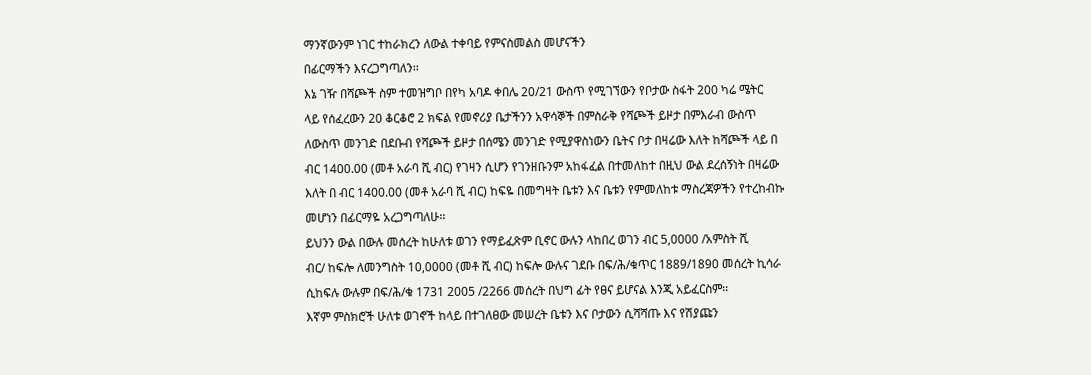ማንኛውንም ነገር ተከራክረን ለውል ተቀባይ የምናስመልስ መሆናችን
በፊርማችን እናረጋግጣለን፡፡
እኔ ገዥ በሻጮች ስም ተመዝግቦ በየካ አባዶ ቀበሌ 20/21 ውስጥ የሚገኘውን የቦታው ስፋት 200 ካሬ ሜትር
ላይ የሰፈረውን 20 ቆርቆሮ 2 ክፍል የመኖሪያ ቤታችንን አዋሳኞች በምስራቅ የሻጮች ይዞታ በምእራብ ውስጥ
ለውስጥ መንገድ በደቡብ የሻጮች ይዞታ በሰሜን መንገድ የሚያዋስነውን ቤትና ቦታ በዛሬው እለት ከሻጮች ላይ በ
ብር 1400.00 (መቶ አራባ ሺ ብር) የገዛን ሲሆን የገንዘቡንም አከፋፈል በተመለከተ በዚህ ውል ደረሰኝነት በዛሬው
እለት በ ብር 1400.00 (መቶ አራባ ሺ ብር) ከፍዬ በመግዛት ቤቱን እና ቤቱን የምመለከቱ ማስረጃዎችን የተረከብኩ
መሆነን በፊርማዬ አረጋግጣለሁ፡፡
ይህንን ውል በውሉ መሰረት ከሁለቱ ወገን የማይፈጽም ቢኖር ውሉን ላከበረ ወገን ብር 5,0000 /አምስት ሺ
ብር/ ከፍሎ ለመንግስት 10,0000 (መቶ ሺ ብር) ከፍሎ ውሉና ገደቡ በፍ/ሕ/ቁጥር 1889/1890 መሰረት ኪሳራ
ሲከፍሉ ውሉም በፍ/ሕ/ቁ 1731 2005 /2266 መሰረት በህግ ፊት የፀና ይሆናል እንጂ አይፈርስም፡፡
እኛም ምስክሮች ሁለቱ ወገኖች ከላይ በተገለፀው መሠረት ቤቱን እና ቦታውን ሲሻሻጡ እና የሽያጩን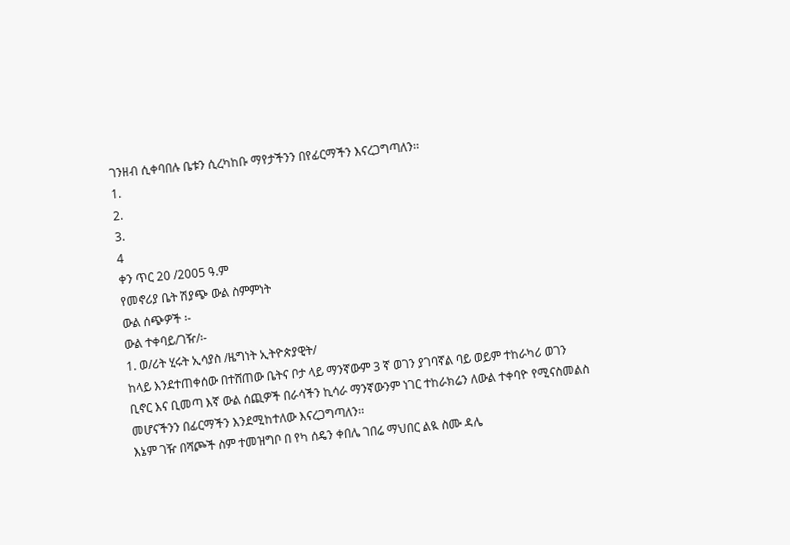ገንዘብ ሲቀባበሉ ቤቱን ሲረካከቡ ማየታችንን በየፊርማችን እናረጋግጣለን፡፡
1.
2.
3.
4
ቀን ጥር 20 /2005 ዓ.ም
የመኖሪያ ቤት ሽያጭ ውል ስምምነት
ውል ሰጭዎች ፡-
ውል ተቀባይ/ገዥ/፡-
1. ወ/ሪት ሂሩት ኢሳያስ /ዜግነት ኢትዮጵያዊት/
ከላይ እንደተጠቀሰው በተሸጠው ቤትና ቦታ ላይ ማንኛውም 3 ኛ ወገን ያገባኛል ባይ ወይም ተከራካሪ ወገን
ቢኖር እና ቢመጣ እኛ ውል ሰጪዎች በራሳችን ኪሳራ ማንኛውንም ነገር ተከራክሬን ለውል ተቀባዮ የሚናስመልስ
መሆናችንን በፊርማችን እንደሚከተለው እናረጋግጣለን፡፡
እኔም ገዥ በሻጮች ስም ተመዝግቦ በ የካ ሰዴን ቀበሌ ገበሬ ማህበር ልዪ ስሙ ዳሌ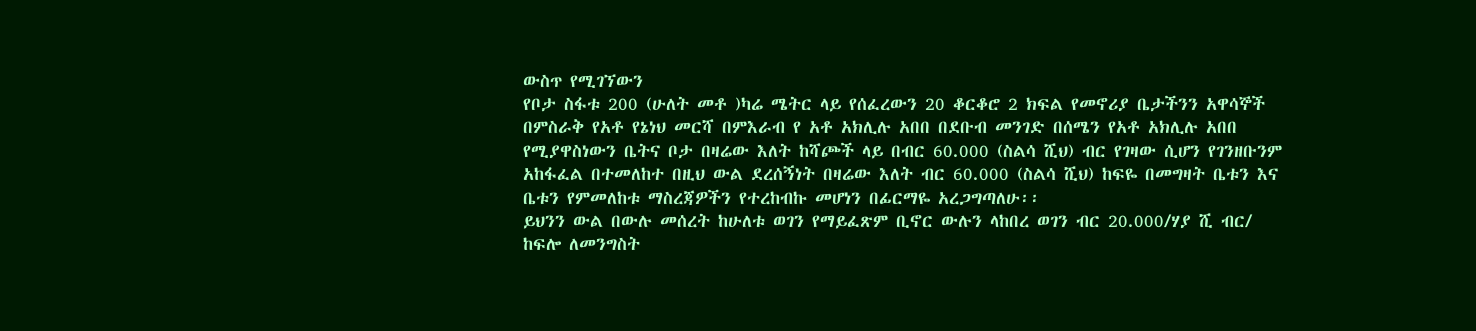ውስጥ የሚገኘውን
የቦታ ስፋቱ 200 (ሁለት መቶ )ካሬ ሜትር ላይ የሰፈረውን 20 ቆርቆሮ 2 ክፍል የመኖሪያ ቤታችንን አዋሳኞች
በምስራቅ የአቶ የኔነህ መርሻ በምእራብ የ አቶ አክሊሉ አበበ በደቡብ መንገድ በሰሜን የአቶ አክሊሉ አበበ
የሚያዋስነውን ቤትና ቦታ በዛሬው እለት ከሻጮች ላይ በብር 60.000 (ስልሳ ሺህ) ብር የገዛው ሲሆን የገንዘቡንም
አከፋፈል በተመለከተ በዚህ ውል ደረሰኝነት በዛሬው እለት ብር 60.000 (ስልሳ ሺህ) ከፍዬ በመግዛት ቤቱን እና
ቤቱን የምመለከቱ ማስረጃዎችን የተረከብኩ መሆነን በፊርማዬ አረጋግጣለሁ፡፡
ይህንን ውል በውሉ መሰረት ከሁለቱ ወገን የማይፈጽም ቢኖር ውሉን ላከበረ ወገን ብር 20.000/ሃያ ሺ ብር/
ከፍሎ ለመንግስት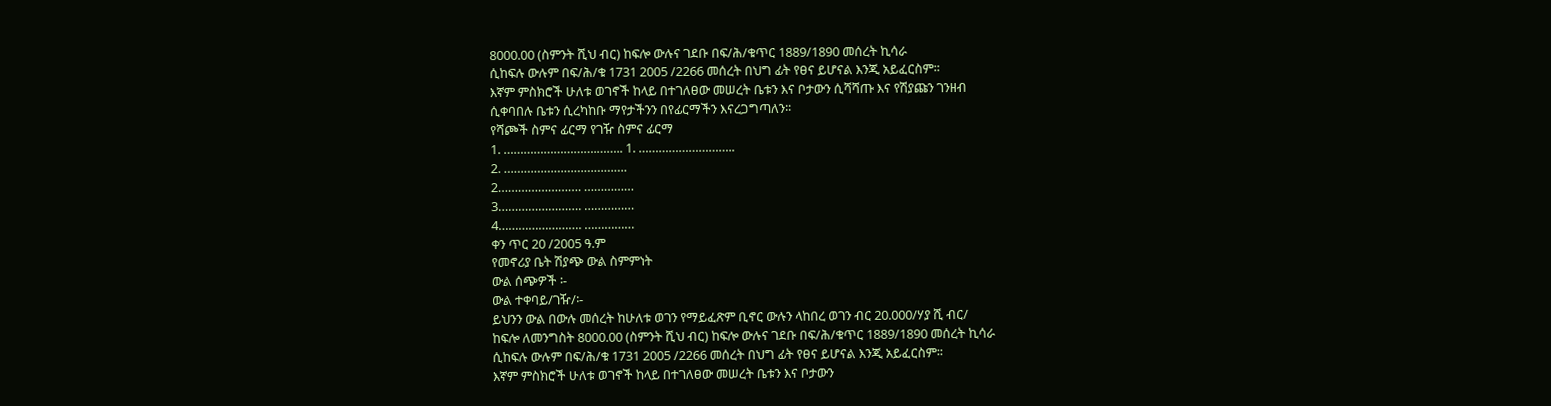8000.00 (ስምንት ሺህ ብር) ከፍሎ ውሉና ገደቡ በፍ/ሕ/ቁጥር 1889/1890 መሰረት ኪሳራ
ሲከፍሉ ውሉም በፍ/ሕ/ቁ 1731 2005 /2266 መሰረት በህግ ፊት የፀና ይሆናል እንጂ አይፈርስም፡፡
እኛም ምስክሮች ሁለቱ ወገኖች ከላይ በተገለፀው መሠረት ቤቱን እና ቦታውን ሲሻሻጡ እና የሽያጩን ገንዘብ
ሲቀባበሉ ቤቱን ሲረካከቡ ማየታችንን በየፊርማችን እናረጋግጣለን፡፡
የሻጮች ስምና ፊርማ የገዥ ስምና ፊርማ
1. ……………………….…….. 1. ………………………..
2. ……………………………….
2……………………. ……………
3……………………. ……………
4……………………. ……………
ቀን ጥር 20 /2005 ዓ.ም
የመኖሪያ ቤት ሽያጭ ውል ስምምነት
ውል ሰጭዎች ፡-
ውል ተቀባይ/ገዥ/፡-
ይህንን ውል በውሉ መሰረት ከሁለቱ ወገን የማይፈጽም ቢኖር ውሉን ላከበረ ወገን ብር 20.000/ሃያ ሺ ብር/
ከፍሎ ለመንግስት 8000.00 (ስምንት ሺህ ብር) ከፍሎ ውሉና ገደቡ በፍ/ሕ/ቁጥር 1889/1890 መሰረት ኪሳራ
ሲከፍሉ ውሉም በፍ/ሕ/ቁ 1731 2005 /2266 መሰረት በህግ ፊት የፀና ይሆናል እንጂ አይፈርስም፡፡
እኛም ምስክሮች ሁለቱ ወገኖች ከላይ በተገለፀው መሠረት ቤቱን እና ቦታውን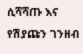ሲሻሻጡ እና የሽያጩን ገንዘብ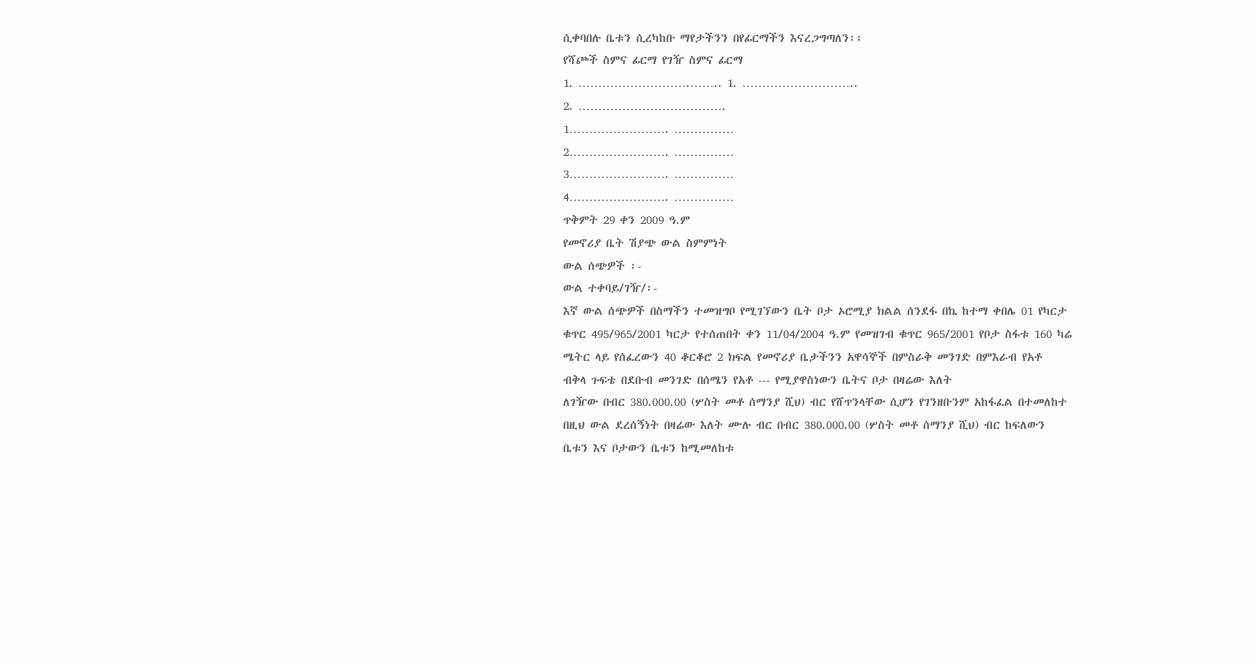ሲቀባበሉ ቤቱን ሲረካከቡ ማየታችንን በየፊርማችን እናረጋግጣለን፡፡
የሻጮች ስምና ፊርማ የገዥ ስምና ፊርማ
1. ……………………….…….. 1. ………………………..
2. ……………………………….
1……………………. ……………
2……………………. ……………
3……………………. ……………
4……………………. ……………
ጥቅምት 29 ቀን 2009 ዓ.ም
የመኖሪያ ቤት ሽያጭ ውል ስምምነት
ውል ሰጭዎች ፡-
ውል ተቀባይ/ገዥ/፡-
እኛ ውል ሰጭዎች በስማችን ተመዝግቦ የሚገኘውን ቤት ቦታ ኦሮሚያ ክልል ሰንደፋ በኬ ከተማ ቀበሌ 01 የካርታ
ቁጥር 495/965/2001 ካርታ የተሰጠበት ቀን 11/04/2004 ዓ.ም የመዝገብ ቁጥር 965/2001 የቦታ ስፋቱ 160 ካሬ
ሜትር ላይ የሰፈረውን 40 ቆርቆሮ 2 ክፍል የመኖሪያ ቤታችንን አዋሳኞች በምስራቅ መንገድ በምእራብ የአቶ
ብቅላ ጉፍቴ በደቡብ መንገድ በሰሜን የአቶ --- የሚያዋስነውን ቤትና ቦታ በዛሬው እለት
ለገዥው በብር 380.000.00 (ሦስት መቶ ሰማንያ ሺህ) ብር የሸጥንላቸው ሲሆን የገንዘቡንም አከፋፈል በተመለከተ
በዚህ ውል ደረሰኝነት በዛሬው እለት ሙሉ ብር በብር 380.000.00 (ሦስት መቶ ሰማንያ ሺህ) ብር ከፍለውን
ቤቱን እና ቦታውን ቤቱን ከሚመለከቱ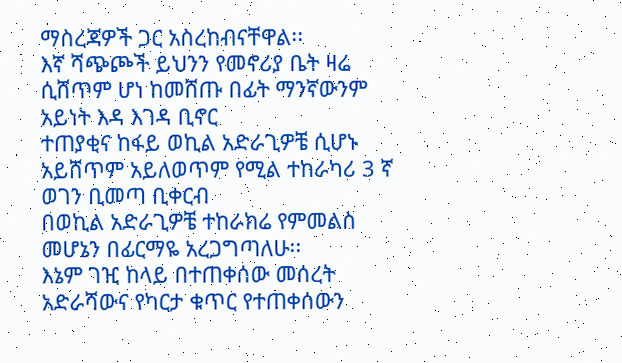ማስረጃዎች ጋር አስረከብናቸዋል፡፡
እኛ ሻጭጮች ይህንን የመኖሪያ ቤት ዛሬ ሲሸጥም ሆነ ከመሸጡ በፊት ማንኛውንም አይነት እዳ እገዳ ቢኖር
ተጠያቂና ከፋይ ወኪል አድራጊዎቼ ሲሆኑ አይሸጥም አይለወጥም የሚል ተከራካሪ 3 ኛ ወገን ቢመጣ ቢቀርብ
በወኪል አድራጊዎቼ ተከራክሬ የምመልስ መሆኔን በፊርማዬ አረጋግጣለሁ፡፡
እኔም ገዢ ከላይ በተጠቀሰው መሰረት አድራሻውና የካርታ ቁጥር የተጠቀሰውን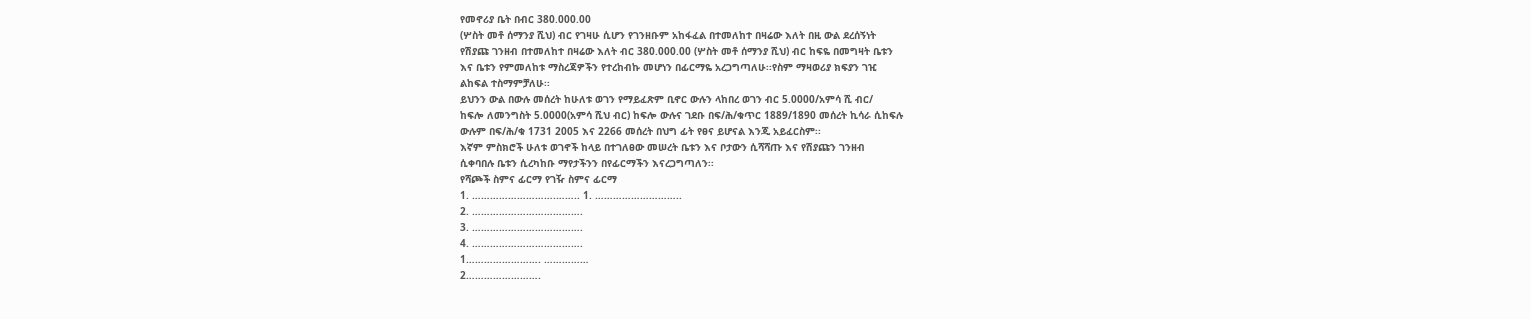የመኖሪያ ቤት በብር 380.000.00
(ሦስት መቶ ሰማንያ ሺህ) ብር የገዛሁ ሲሆን የገንዘቡም አከፋፈል በተመለከተ በዛሬው እለት በዚ ውል ደረሰኝነት
የሽያጩ ገንዘብ በተመለከተ በዛሬው እለት ብር 380.000.00 (ሦስት መቶ ሰማንያ ሺህ) ብር ከፍዬ በመግዛት ቤቱን
እና ቤቱን የምመለከቱ ማስረጃዎችን የተረከብኩ መሆነን በፊርማዬ አረጋግጣለሁ፡፡የስም ማዛወሪያ ክፍያን ገዢ
ልከፍል ተስማምቻለሁ፡፡
ይህንን ውል በውሉ መሰረት ከሁለቱ ወገን የማይፈጽም ቢኖር ውሉን ላከበረ ወገን ብር 5.0000/አምሳ ሺ ብር/
ከፍሎ ለመንግስት 5.0000(አምሳ ሺህ ብር) ከፍሎ ውሉና ገደቡ በፍ/ሕ/ቁጥር 1889/1890 መሰረት ኪሳራ ሲከፍሉ
ውሉም በፍ/ሕ/ቁ 1731 2005 እና 2266 መሰረት በህግ ፊት የፀና ይሆናል እንጂ አይፈርስም፡፡
እኛም ምስክሮች ሁለቱ ወገኖች ከላይ በተገለፀው መሠረት ቤቱን እና ቦታውን ሲሻሻጡ እና የሽያጩን ገንዘብ
ሲቀባበሉ ቤቱን ሲረካከቡ ማየታችንን በየፊርማችን እናረጋግጣለን፡፡
የሻጮች ስምና ፊርማ የገዥ ስምና ፊርማ
1. ……………………….…….. 1. ………………………..
2. ……………………………….
3. ……………………………….
4. ……………………………….
1……………………. ……………
2…………………….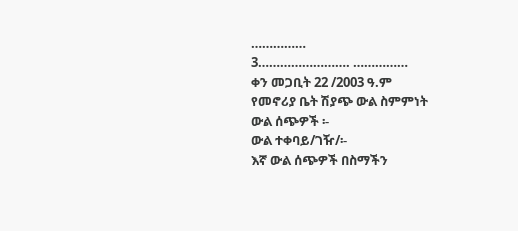……………
3……………………. ……………
ቀን መጋቢት 22 /2003 ዓ.ም
የመኖሪያ ቤት ሽያጭ ውል ስምምነት
ውል ሰጭዎች ፡-
ውል ተቀባይ/ገዥ/፡-
እኛ ውል ሰጭዎች በስማችን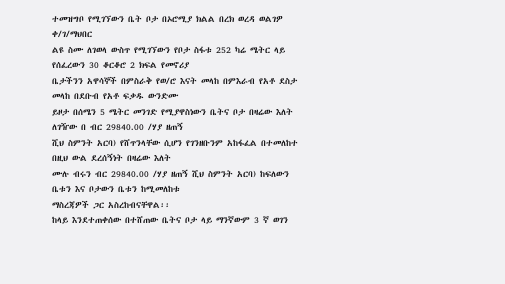ተመዝግቦ የሚገኘውን ቤት ቦታ በኦሮሚያ ክልል በረክ ወረዳ ወልገዎ ቀ/ገ/ማህበር
ልዩ ስሙ ለገወላ ውስጥ የሚገኘውን የቦታ ስፋቱ 252 ካሬ ሜትር ላይ የሰፈረውን 30 ቆርቆሮ 2 ክፍል የመኖሪያ
ቤታችንን አዋሳኞች በምስራቅ የወ/ሮ እናት መላከ በምእራብ የአቶ ደስታ መላከ በደቡብ የአቶ ፍቃዱ ውንድሙ
ይዞታ በሰሜን 5 ሜትር መንገድ የሚያዋስነውን ቤትና ቦታ በዛሬው እለት ለገዥው በ ብር 29840.00 /ሃያ ዘጠኝ
ሺህ ስምንት አርባ) የሸጥንላቸው ሲሆን የገንዘቡንም አከፋፈል በተመለከተ በዚህ ውል ደረሰኝነት በዛሬው እለት
ሙሉ ብሩን ብር 29840.00 /ሃያ ዘጠኝ ሺህ ስምንት አርባ) ከፍለውን ቤቱን እና ቦታውን ቤቱን ከሚመለከቱ
ማስረጃዎች ጋር አስረከብናቸዋል፡፡
ከላይ እንደተጠቀሰው በተሸጠው ቤትና ቦታ ላይ ማንኛውም 3 ኛ ወገን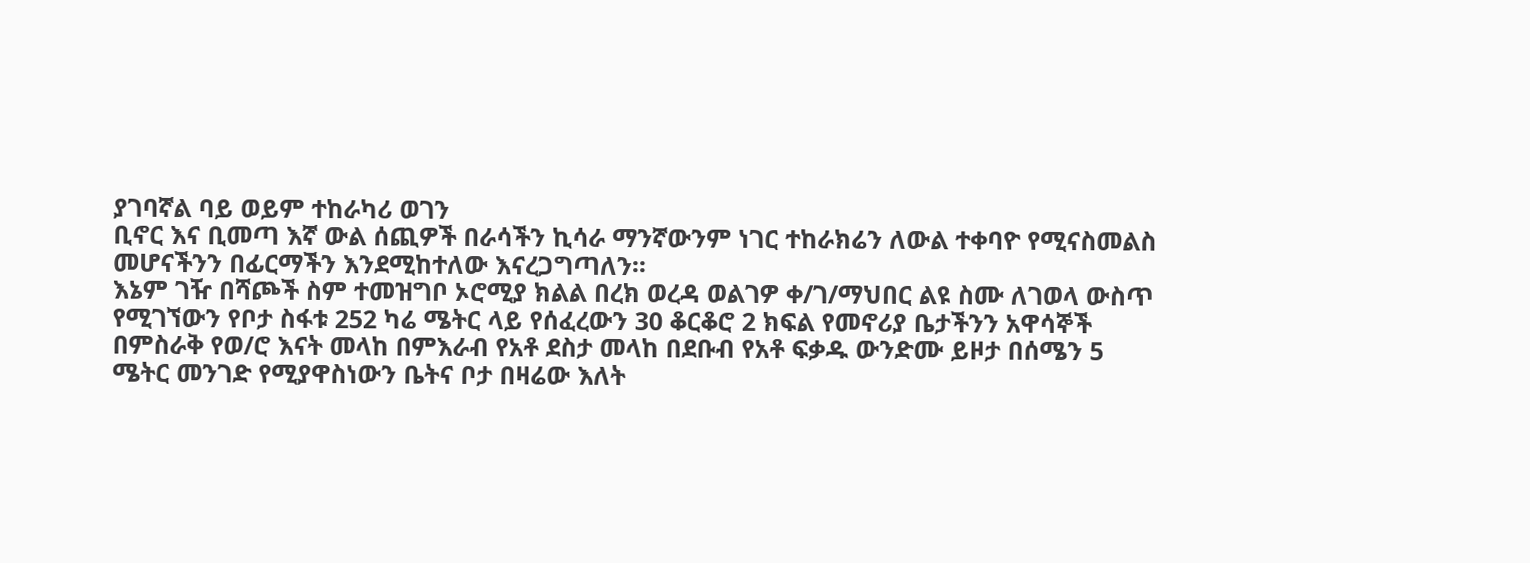ያገባኛል ባይ ወይም ተከራካሪ ወገን
ቢኖር እና ቢመጣ እኛ ውል ሰጪዎች በራሳችን ኪሳራ ማንኛውንም ነገር ተከራክሬን ለውል ተቀባዮ የሚናስመልስ
መሆናችንን በፊርማችን እንደሚከተለው እናረጋግጣለን፡፡
እኔም ገዥ በሻጮች ስም ተመዝግቦ ኦሮሚያ ክልል በረክ ወረዳ ወልገዎ ቀ/ገ/ማህበር ልዩ ስሙ ለገወላ ውስጥ
የሚገኘውን የቦታ ስፋቱ 252 ካሬ ሜትር ላይ የሰፈረውን 30 ቆርቆሮ 2 ክፍል የመኖሪያ ቤታችንን አዋሳኞች
በምስራቅ የወ/ሮ እናት መላከ በምእራብ የአቶ ደስታ መላከ በደቡብ የአቶ ፍቃዱ ውንድሙ ይዞታ በሰሜን 5
ሜትር መንገድ የሚያዋስነውን ቤትና ቦታ በዛሬው እለት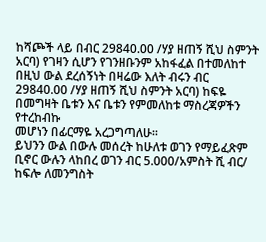ከሻጮች ላይ በብር 29840.00 /ሃያ ዘጠኝ ሺህ ስምንት
አርባ) የገዛን ሲሆን የገንዘቡንም አከፋፈል በተመለከተ በዚህ ውል ደረሰኝነት በዛሬው እለት ብሩን ብር
29840.00 /ሃያ ዘጠኝ ሺህ ስምንት አርባ) ከፍዬ በመግዛት ቤቱን እና ቤቱን የምመለከቱ ማስረጃዎችን የተረከብኩ
መሆነን በፊርማዬ አረጋግጣለሁ፡፡
ይህንን ውል በውሉ መሰረት ከሁለቱ ወገን የማይፈጽም ቢኖር ውሉን ላከበረ ወገን ብር 5.000/አምስት ሺ ብር/
ከፍሎ ለመንግስት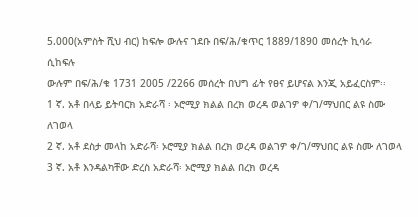5.000(አምስት ሺህ ብር) ከፍሎ ውሉና ገደቡ በፍ/ሕ/ቁጥር 1889/1890 መሰረት ኪሳራ ሲከፍሉ
ውሉም በፍ/ሕ/ቁ 1731 2005 /2266 መሰረት በህግ ፊት የፀና ይሆናል እንጂ አይፈርስም፡፡
1 ኛ. አቶ በላይ ይትባርክ አድራሻ ፡ ኦሮሚያ ክልል በረክ ወረዳ ወልገዎ ቀ/ገ/ማህበር ልዩ ስሙ ለገወላ
2 ኛ. አቶ ደስታ መላከ አድራሻ፡ ኦሮሚያ ክልል በረክ ወረዳ ወልገዎ ቀ/ገ/ማህበር ልዩ ስሙ ለገወላ
3 ኛ. አቶ እንዳልካቸው ድረስ አድራሻ፡ ኦሮሚያ ክልል በረክ ወረዳ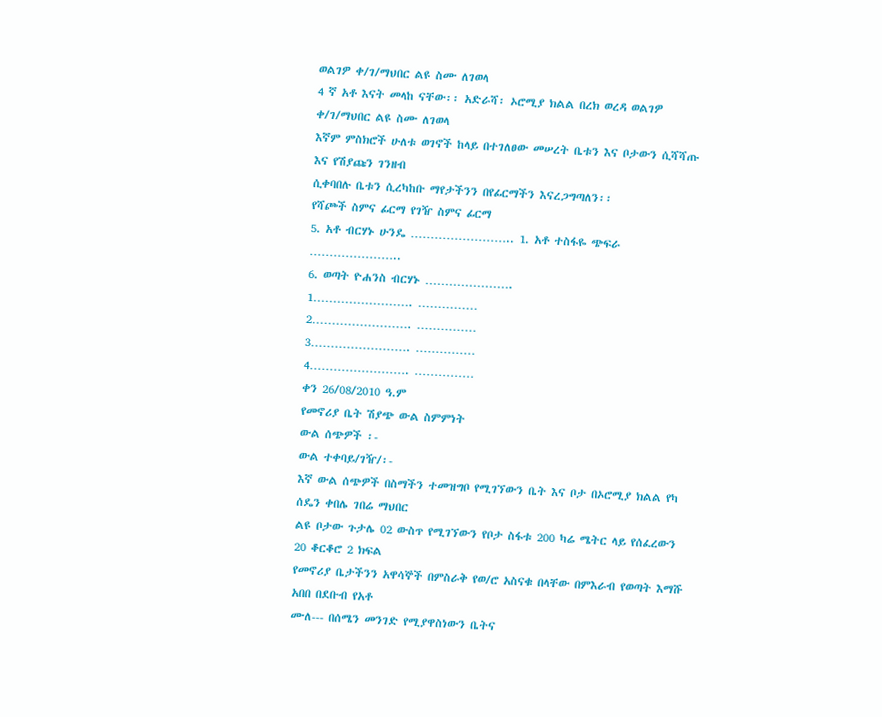ወልገዎ ቀ/ገ/ማህበር ልዩ ስሙ ለገወላ
4 ኛ አቶ እናት መላከ ናቸው፡፡ አድራሻ፡ ኦሮሚያ ክልል በረክ ወረዳ ወልገዎ ቀ/ገ/ማህበር ልዩ ስሙ ለገወላ
እኛም ምስክሮች ሁለቱ ወገኖች ከላይ በተገለፀው መሠረት ቤቱን እና ቦታውን ሲሻሻጡ እና የሽያጩን ገንዘብ
ሲቀባበሉ ቤቱን ሲረካከቡ ማየታችንን በየፊርማችን እናረጋግጣለን፡፡
የሻጮች ስምና ፊርማ የገዥ ስምና ፊርማ
5. አቶ ብርሃኑ ሁንዴ …………………….. 1. አቶ ተስፋዬ ጭፍራ …………………..
6. ወጣት ዮሐንስ ብርሃኑ ………………….
1……………………. ……………
2……………………. ……………
3……………………. ……………
4……………………. ……………
ቀን 26/08/2010 ዓ.ም
የመኖሪያ ቤት ሽያጭ ውል ስምምነት
ውል ሰጭዎች ፡-
ውል ተቀባይ/ገዥ/፡-
እኛ ውል ሰጭዎች በስማችን ተመዝግቦ የሚገኘውን ቤት እና ቦታ በኦሮሚያ ክልል የካ ሰዴን ቀበሌ ገበሬ ማህበር
ልዩ ቦታው ጉታሌ 02 ውስጥ የሚገኘውን የቦታ ስፋቱ 200 ካሬ ሜትር ላይ የሰፈረውን 20 ቆርቆሮ 2 ክፍል
የመኖሪያ ቤታችንን አዋሳኞች በምስራቅ የወ/ሮ አስናቁ በላቸው በምእራብ የወጣት እማሹ አበበ በደቡብ የአቶ
ሙለ--- በሰሜን መንገድ የሚያዋስነውን ቤትና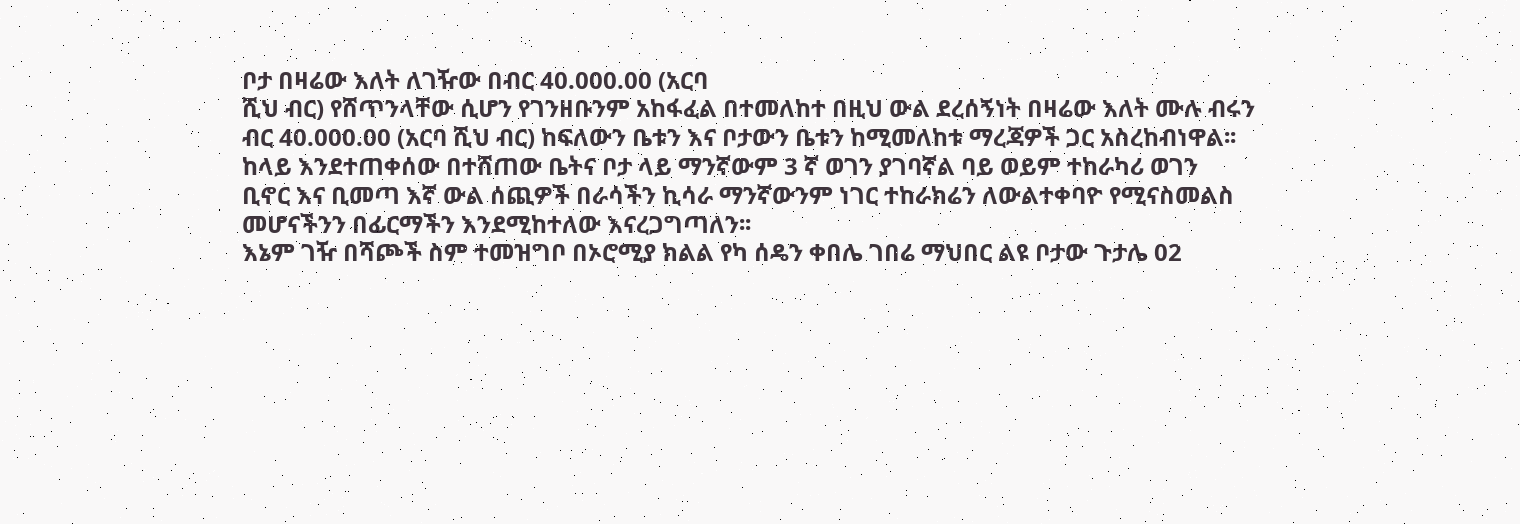ቦታ በዛሬው እለት ለገዥው በብር 40.000.00 (አርባ
ሺህ ብር) የሸጥንላቸው ሲሆን የገንዘቡንም አከፋፈል በተመለከተ በዚህ ውል ደረሰኝነት በዛሬው እለት ሙሉ ብሩን
ብር 40.000.00 (አርባ ሺህ ብር) ከፍለውን ቤቱን እና ቦታውን ቤቱን ከሚመለከቱ ማረጃዎች ጋር አስረከብነዋል፡፡
ከላይ እንደተጠቀሰው በተሸጠው ቤትና ቦታ ላይ ማንኛውም 3 ኛ ወገን ያገባኛል ባይ ወይም ተከራካሪ ወገን
ቢኖር እና ቢመጣ እኛ ውል ሰጪዎች በራሳችን ኪሳራ ማንኛውንም ነገር ተከራክሬን ለውልተቀባዮ የሚናስመልስ
መሆናችንን በፊርማችን እንደሚከተለው እናረጋግጣለን፡፡
እኔም ገዥ በሻጮች ስም ተመዝግቦ በኦሮሚያ ክልል የካ ሰዴን ቀበሌ ገበሬ ማህበር ልዩ ቦታው ጉታሌ 02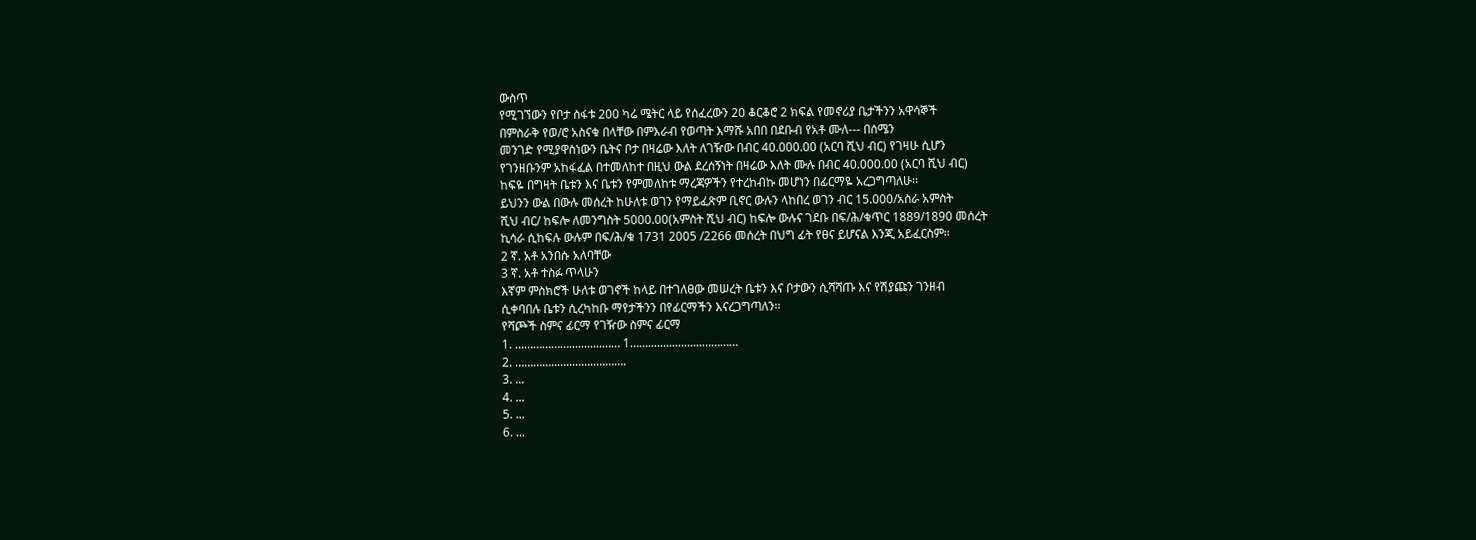ውስጥ
የሚገኘውን የቦታ ስፋቱ 200 ካሬ ሜትር ላይ የሰፈረውን 20 ቆርቆሮ 2 ክፍል የመኖሪያ ቤታችንን አዋሳኞች
በምስራቅ የወ/ሮ አስናቁ በላቸው በምእራብ የወጣት እማሹ አበበ በደቡብ የአቶ ሙለ--- በሰሜን
መንገድ የሚያዋስነውን ቤትና ቦታ በዛሬው እለት ለገዥው በብር 40.000.00 (አርባ ሺህ ብር) የገዛሁ ሲሆን
የገንዘቡንም አከፋፈል በተመለከተ በዚህ ውል ደረሰኝነት በዛሬው እለት ሙሉ በብር 40.000.00 (አርባ ሺህ ብር)
ከፍዬ በግዛት ቤቱን እና ቤቱን የምመለከቱ ማረጃዎችን የተረከብኩ መሆነን በፊርማዬ አረጋግጣለሁ፡፡
ይህንን ውል በውሉ መሰረት ከሁለቱ ወገን የማይፈጽም ቢኖር ውሉን ላከበረ ወገን ብር 15.000/አስራ አምስት
ሺህ ብር/ ከፍሎ ለመንግስት 5000.00(አምስት ሺህ ብር) ከፍሎ ውሉና ገደቡ በፍ/ሕ/ቁጥር 1889/1890 መሰረት
ኪሳራ ሲከፍሉ ውሉም በፍ/ሕ/ቁ 1731 2005 /2266 መሰረት በህግ ፊት የፀና ይሆናል እንጂ አይፈርስም፡፡
2 ኛ. አቶ አንበሱ አለባቸው
3 ኛ. አቶ ተስፉ ጥላሁን
እኛም ምስክሮች ሁለቱ ወገኖች ከላይ በተገለፀው መሠረት ቤቱን እና ቦታውን ሲሻሻጡ እና የሽያጩን ገንዘብ
ሲቀባበሉ ቤቱን ሲረካከቡ ማየታችንን በየፊርማችን እናረጋግጣለን፡፡
የሻጮች ስምና ፊርማ የገዥው ስምና ፊርማ
1. ………………...........…… 1……..................…………
2. …………...............……….
3. ...
4. ...
5. ...
6. ...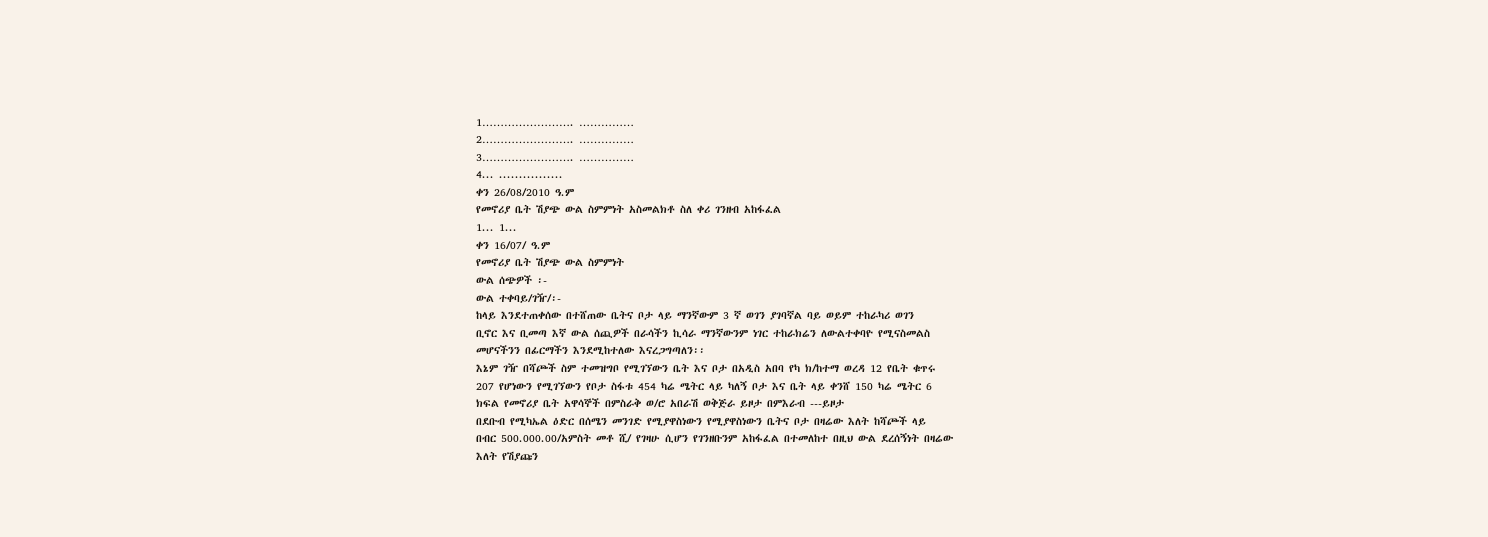1……………………. ……………
2……………………. ……………
3……………………. ……………
4... ................
ቀን 26/08/2010 ዓ.ም
የመኖሪያ ቤት ሽያጭ ውል ስምምነት አስመልክቶ ስለ ቀሪ ገንዘብ አከፋፈል
1... 1...
ቀን 16/07/ ዓ.ም
የመኖሪያ ቤት ሽያጭ ውል ስምምነት
ውል ሰጭዎች ፡-
ውል ተቀባይ/ገዥ/፡-
ከላይ እንደተጠቀሰው በተሸጠው ቤትና ቦታ ላይ ማንኛውም 3 ኛ ወገን ያገባኛል ባይ ወይም ተከራካሪ ወገን
ቢኖር እና ቢመጣ እኛ ውል ሰጪዎች በራሳችን ኪሳራ ማንኛውንም ነገር ተከራክሬን ለውልተቀባዮ የሚናስመልስ
መሆናችንን በፊርማችን እንደሚከተለው እናረጋግጣለን፡፡
እኔም ገዥ በሻጮች ስም ተመዝግቦ የሚገኘውን ቤት እና ቦታ በአዲስ አበባ የካ ክ/ከተማ ወረዳ 12 የቤት ቁጥሩ
207 የሆነውን የሚገኘውን የቦታ ስፋቱ 454 ካሬ ሜትር ላይ ካለኝ ቦታ እና ቤት ላይ ቀንሸ 150 ካሬ ሜትር 6
ክፍል የመኖሪያ ቤት አዋሳኞች በምስራቅ ወ/ሮ አበራሽ ወቅጅራ ይዞታ በምእራብ ---ይዞታ
በደቡብ የሚካኤል ዕድር በሰሜን መንገድ የሚያዋስነውን የሚያዋስነውን ቤትና ቦታ በዛሬው እለት ከሻጮች ላይ
በብር 500.000.00/አምስት መቶ ሺ/ የገዛሁ ሲሆን የገንዘቡንም አከፋፈል በተመለከተ በዚህ ውል ደረሰኝነት በዛሬው
እለት የሽያጩን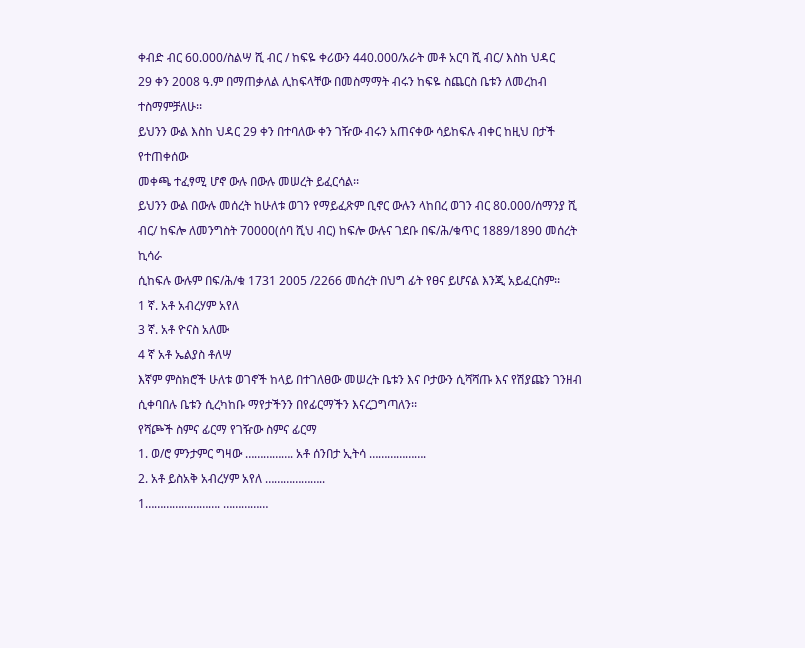ቀብድ ብር 60.000/ስልሣ ሺ ብር / ከፍዬ ቀሪውን 440.000/አራት መቶ አርባ ሺ ብር/ እስከ ህዳር
29 ቀን 2008 ዓ.ም በማጠቃለል ሊከፍላቸው በመስማማት ብሩን ከፍዬ ስጨርስ ቤቱን ለመረከብ ተስማምቻለሁ፡፡
ይህንን ውል እስከ ህዳር 29 ቀን በተባለው ቀን ገዥው ብሩን አጠናቀው ሳይከፍሉ ብቀር ከዚህ በታች የተጠቀሰው
መቀጫ ተፈፃሚ ሆኖ ውሉ በውሉ መሠረት ይፈርሳል፡፡
ይህንን ውል በውሉ መሰረት ከሁለቱ ወገን የማይፈጽም ቢኖር ውሉን ላከበረ ወገን ብር 80.000/ሰማንያ ሺ
ብር/ ከፍሎ ለመንግስት 70000(ሰባ ሺህ ብር) ከፍሎ ውሉና ገደቡ በፍ/ሕ/ቁጥር 1889/1890 መሰረት ኪሳራ
ሲከፍሉ ውሉም በፍ/ሕ/ቁ 1731 2005 /2266 መሰረት በህግ ፊት የፀና ይሆናል እንጂ አይፈርስም፡፡
1 ኛ. አቶ አብረሃም አየለ
3 ኛ. አቶ ዮናስ አለሙ
4 ኛ አቶ ኤልያስ ቶለሣ
እኛም ምስክሮች ሁለቱ ወገኖች ከላይ በተገለፀው መሠረት ቤቱን እና ቦታውን ሲሻሻጡ እና የሽያጩን ገንዘብ
ሲቀባበሉ ቤቱን ሲረካከቡ ማየታችንን በየፊርማችን እናረጋግጣለን፡፡
የሻጮች ስምና ፊርማ የገዥው ስምና ፊርማ
1. ወ/ሮ ምንታምር ግዛው ……………. አቶ ሰንበታ ኢትሳ ……………….
2. አቶ ይስአቅ አብረሃም አየለ ………………..
1……………………. ……………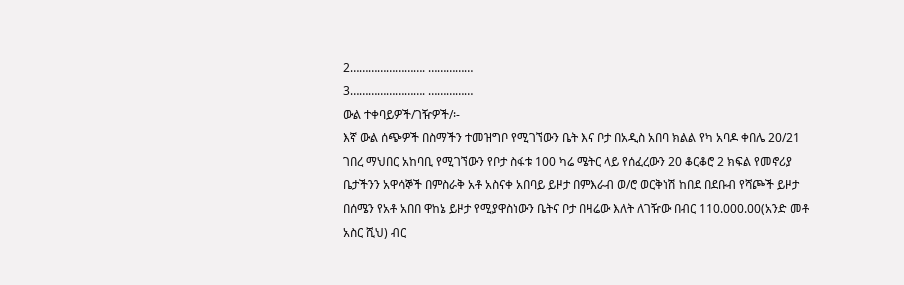2……………………. ……………
3……………………. ……………
ውል ተቀባይዎች/ገዥዎች/፡-
እኛ ውል ሰጭዎች በስማችን ተመዝግቦ የሚገኘውን ቤት እና ቦታ በአዲስ አበባ ክልል የካ አባዶ ቀበሌ 20/21
ገበረ ማህበር አከባቢ የሚገኘውን የቦታ ስፋቱ 100 ካሬ ሜትር ላይ የሰፈረውን 20 ቆርቆሮ 2 ክፍል የመኖሪያ
ቤታችንን አዋሳኞች በምስራቅ አቶ አስናቀ አበባይ ይዞታ በምእራብ ወ/ሮ ወርቅነሽ ከበደ በደቡብ የሻጮች ይዞታ
በሰሜን የአቶ አበበ ዋከኔ ይዞታ የሚያዋስነውን ቤትና ቦታ በዛሬው እለት ለገዥው በብር 110.000.00(አንድ መቶ
አስር ሺህ) ብር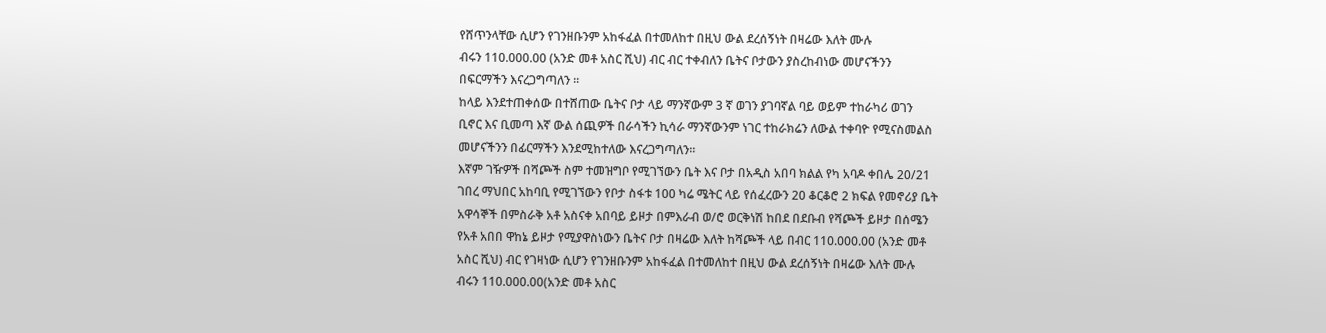የሸጥንላቸው ሲሆን የገንዘቡንም አከፋፈል በተመለከተ በዚህ ውል ደረሰኝነት በዛሬው እለት ሙሉ
ብሩን 110.000.00 (አንድ መቶ አስር ሺህ) ብር ብር ተቀብለን ቤትና ቦታውን ያስረከብነው መሆናችንን
በፍርማችን እናረጋግጣለን ፡፡
ከላይ እንደተጠቀሰው በተሸጠው ቤትና ቦታ ላይ ማንኛውም 3 ኛ ወገን ያገባኛል ባይ ወይም ተከራካሪ ወገን
ቢኖር እና ቢመጣ እኛ ውል ሰጪዎች በራሳችን ኪሳራ ማንኛውንም ነገር ተከራክሬን ለውል ተቀባዮ የሚናስመልስ
መሆናችንን በፊርማችን እንደሚከተለው እናረጋግጣለን፡፡
እኛም ገዥዎች በሻጮች ስም ተመዝግቦ የሚገኘውን ቤት እና ቦታ በአዲስ አበባ ክልል የካ አባዶ ቀበሌ 20/21
ገበረ ማህበር አከባቢ የሚገኘውን የቦታ ስፋቱ 100 ካሬ ሜትር ላይ የሰፈረውን 20 ቆርቆሮ 2 ክፍል የመኖሪያ ቤት
አዋሳኞች በምስራቅ አቶ አስናቀ አበባይ ይዞታ በምእራብ ወ/ሮ ወርቅነሽ ከበደ በደቡብ የሻጮች ይዞታ በሰሜን
የአቶ አበበ ዋከኔ ይዞታ የሚያዋስነውን ቤትና ቦታ በዛሬው እለት ከሻጮች ላይ በብር 110.000.00 (አንድ መቶ
አስር ሺህ) ብር የገዛነው ሲሆን የገንዘቡንም አከፋፈል በተመለከተ በዚህ ውል ደረሰኝነት በዛሬው እለት ሙሉ
ብሩን 110.000.00(አንድ መቶ አስር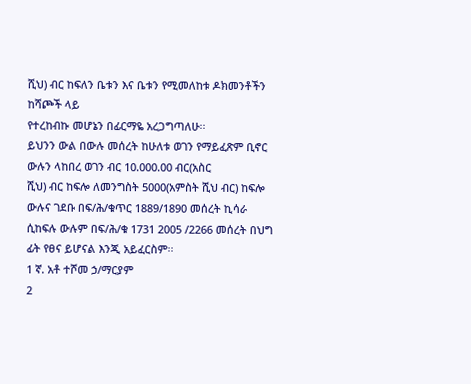ሺህ) ብር ከፍለን ቤቱን እና ቤቱን የሚመለከቱ ዶክመንቶችን ከሻጮች ላይ
የተረከብኩ መሆኔን በፊርማዬ አረጋግጣለሁ፡፡
ይህንን ውል በውሉ መሰረት ከሁለቱ ወገን የማይፈጽም ቢኖር ውሉን ላከበረ ወገን ብር 10.000.00 ብር(አስር
ሺህ) ብር ከፍሎ ለመንግስት 5000(አምስት ሺህ ብር) ከፍሎ ውሉና ገደቡ በፍ/ሕ/ቁጥር 1889/1890 መሰረት ኪሳራ
ሲከፍሉ ውሉም በፍ/ሕ/ቁ 1731 2005 /2266 መሰረት በህግ ፊት የፀና ይሆናል እንጂ አይፈርስም፡፡
1 ኛ. አቶ ተሾመ ኃ/ማርያም
2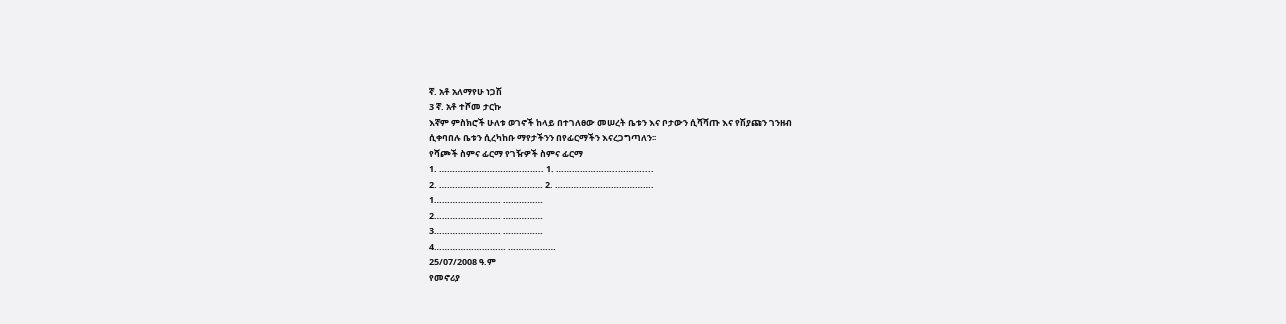ኛ. አቶ አለማየሁ ነጋሽ
3 ኛ. አቶ ተሾመ ታርኩ
እኛም ምስክሮች ሁለቱ ወገኖች ከላይ በተገለፀው መሠረት ቤቱን እና ቦታውን ሲሻሻጡ እና የሽያጩን ገንዘብ
ሲቀባበሉ ቤቱን ሲረካከቡ ማየታችንን በየፊርማችን እናረጋግጣለን፡፡
የሻጮች ስምና ፊርማ የገዥዎች ስምና ፊርማ
1. ………………………….…….. 1. …………………..………....
2. ………………………………… 2. ……………………………….
1……………………. ……………
2……………………. ……………
3……………………. ……………
4……………………… ………………
25/07/2008 ዓ.ም
የመኖሪያ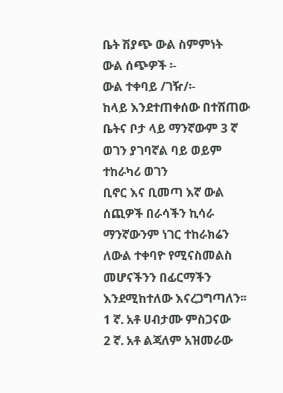ቤት ሽያጭ ውል ስምምነት
ውል ሰጭዎች ፡-
ውል ተቀባይ /ገዥ/፡-
ከላይ እንደተጠቀሰው በተሸጠው ቤትና ቦታ ላይ ማንኛውም 3 ኛ ወገን ያገባኛል ባይ ወይም ተከራካሪ ወገን
ቢኖር እና ቢመጣ እኛ ውል ሰጪዎች በራሳችን ኪሳራ ማንኛውንም ነገር ተከራክሬን ለውል ተቀባዮ የሚናስመልስ
መሆናችንን በፊርማችን እንደሚከተለው እናረጋግጣለን፡፡
1 ኛ. አቶ ሀብታሙ ምስጋናው
2 ኛ. አቶ ልጃለም አዝመራው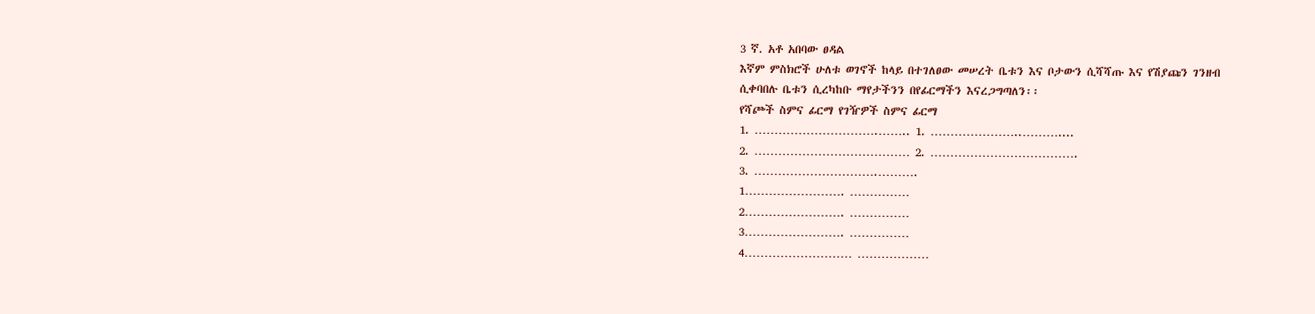3 ኛ. አቶ አበባው ፀዳል
እኛም ምስክሮች ሁለቱ ወገኖች ከላይ በተገለፀው መሠረት ቤቱን እና ቦታውን ሲሻሻጡ እና የሽያጩን ገንዘብ
ሲቀባበሉ ቤቱን ሲረካከቡ ማየታችንን በየፊርማችን እናረጋግጣለን፡፡
የሻጮች ስምና ፊርማ የገዥዎች ስምና ፊርማ
1. ………………………….…….. 1. …………………..………....
2. ………………………………… 2. ……………………………….
3. ………………………….……….
1……………………. ……………
2……………………. ……………
3……………………. ……………
4……………………… ………………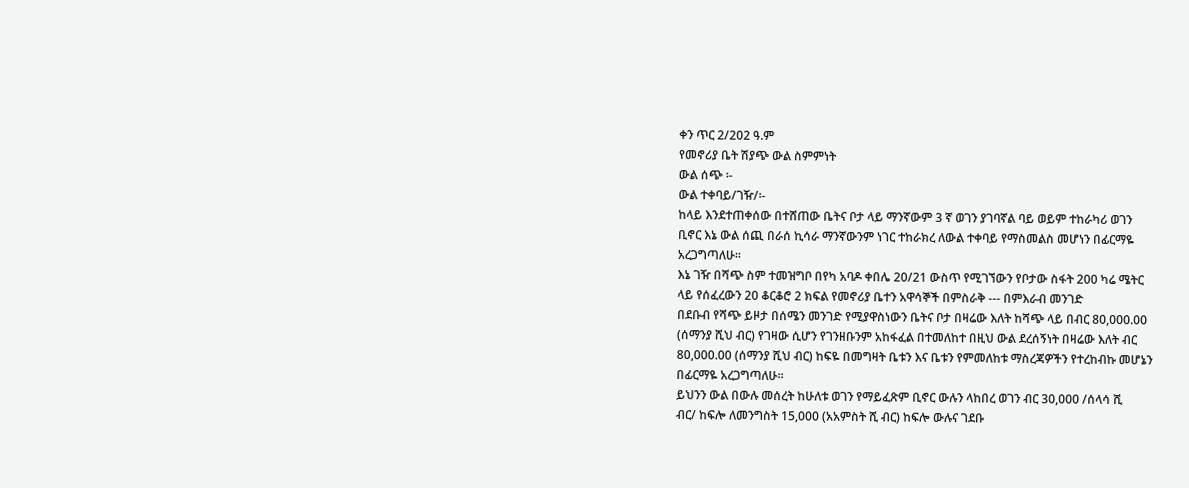ቀን ጥር 2/202 ዓ.ም
የመኖሪያ ቤት ሽያጭ ውል ስምምነት
ውል ሰጭ ፡-
ውል ተቀባይ/ገዥ/፡-
ከላይ እንደተጠቀሰው በተሸጠው ቤትና ቦታ ላይ ማንኛውም 3 ኛ ወገን ያገባኛል ባይ ወይም ተከራካሪ ወገን
ቢኖር እኔ ውል ሰጪ በራሰ ኪሳራ ማንኛውንም ነገር ተከራክረ ለውል ተቀባይ የማስመልስ መሆነን በፊርማዬ
አረጋግጣለሁ፡፡
እኔ ገዥ በሻጭ ስም ተመዝግቦ በየካ አባዶ ቀበሌ 20/21 ውስጥ የሚገኘውን የቦታው ስፋት 200 ካሬ ሜትር
ላይ የሰፈረውን 20 ቆርቆሮ 2 ክፍል የመኖሪያ ቤተን አዋሳኞች በምስራቅ --- በምእራብ መንገድ
በደቡብ የሻጭ ይዞታ በሰሜን መንገድ የሚያዋስነውን ቤትና ቦታ በዛሬው እለት ከሻጭ ላይ በብር 80,000.00
(ሰማንያ ሺህ ብር) የገዛው ሲሆን የገንዘቡንም አከፋፈል በተመለከተ በዚህ ውል ደረሰኝነት በዛሬው እለት ብር
80,000.00 (ሰማንያ ሺህ ብር) ከፍዬ በመግዛት ቤቱን እና ቤቱን የምመለከቱ ማስረጃዎችን የተረከብኩ መሆኔን
በፊርማዬ አረጋግጣለሁ፡፡
ይህንን ውል በውሉ መሰረት ከሁለቱ ወገን የማይፈጽም ቢኖር ውሉን ላከበረ ወገን ብር 30,000 /ሰላሳ ሺ
ብር/ ከፍሎ ለመንግስት 15,000 (አአምስት ሺ ብር) ከፍሎ ውሉና ገደቡ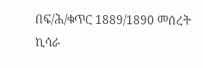በፍ/ሕ/ቁጥር 1889/1890 መሰረት ኪሳራ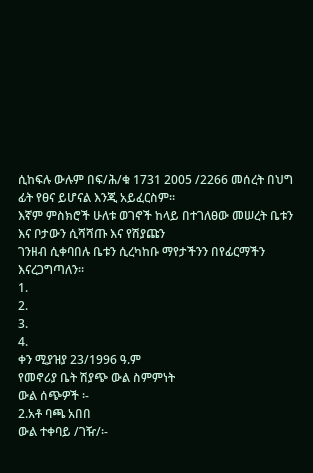ሲከፍሉ ውሉም በፍ/ሕ/ቁ 1731 2005 /2266 መሰረት በህግ ፊት የፀና ይሆናል እንጂ አይፈርስም፡፡
እኛም ምስክሮች ሁለቱ ወገኖች ከላይ በተገለፀው መሠረት ቤቱን እና ቦታውን ሲሻሻጡ እና የሽያጩን
ገንዘብ ሲቀባበሉ ቤቱን ሲረካከቡ ማየታችንን በየፊርማችን እናረጋግጣለን፡፡
1.
2.
3.
4.
ቀን ሚያዝያ 23/1996 ዓ.ም
የመኖሪያ ቤት ሽያጭ ውል ስምምነት
ውል ሰጭዎች ፡-
2.አቶ ባጫ አበበ
ውል ተቀባይ /ገዥ/፡-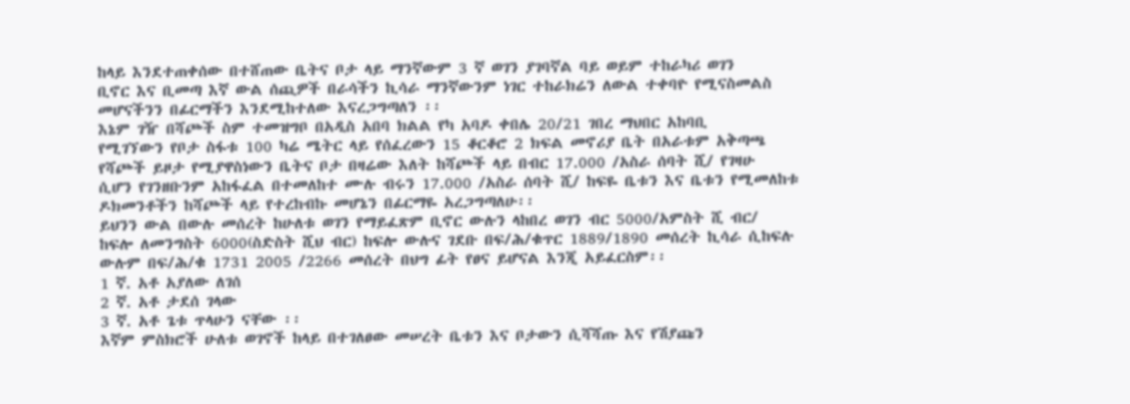ከላይ እንደተጠቀሰው በተሸጠው ቤትና ቦታ ላይ ማንኛውም 3 ኛ ወገን ያገባኛል ባይ ወይም ተከራካሪ ወገን
ቢኖር እና ቢመጣ እኛ ውል ሰጪዎች በራሳችን ኪሳራ ማንኛውንም ነገር ተከራክሬን ለውል ተቀባዮ የሚናስመልስ
መሆናችንን በፊርማችን እንደሚከተለው እናረጋግጣለን ፡፡
እኔም ገዥ በሻጮች ስም ተመዝግቦ በአዲስ አበባ ክልል የካ አባዶ ቀበሌ 20/21 ገበረ ማህበር አከባቢ
የሚገኘውን የቦታ ስፋቱ 100 ካሬ ሜትር ላይ የሰፈረውን 15 ቆርቆሮ 2 ክፍል መኖሪያ ቤት በአራቱም አቅጣጫ
የሻጮች ይዞታ የሚያዋስነውን ቤትና ቦታ በዛሬው እለት ከሻጮች ላይ በብር 17.000 /አስራ ሰባት ሺ/ የገዛሁ
ሲሆን የገንዘቡንም አከፋፈል በተመለከተ ሙሉ ብሩን 17.000 /አስራ ሰባት ሺ/ ከፍዬ ቤቱን እና ቤቱን የሚመለከቱ
ዶክመንቶችን ከሻጮች ላይ የተረከብኩ መሆኔን በፊርማዬ አረጋግጣለሁ፡፡
ይህንን ውል በውሉ መሰረት ከሁለቱ ወገን የማይፈጽም ቢኖር ውሉን ላከበረ ወገን ብር 5000/አምስት ሺ ብር/
ከፍሎ ለመንግስት 6000(ስድስት ሺህ ብር) ከፍሎ ውሉና ገደቡ በፍ/ሕ/ቁጥር 1889/1890 መሰረት ኪሳራ ሲከፍሉ
ውሉም በፍ/ሕ/ቁ 1731 2005 /2266 መሰረት በህግ ፊት የፀና ይሆናል እንጂ አይፈርስም፡፡
1 ኛ. አቶ አያለው ለገሰ
2 ኛ. አቶ ታደሰ ገላው
3 ኛ. አቶ ጌቱ ጥላሁን ናቸው ፡፡
እኛም ምስክሮች ሁለቱ ወገኖች ከላይ በተገለፀው መሠረት ቤቱን እና ቦታውን ሲሻሻጡ እና የሽያጩን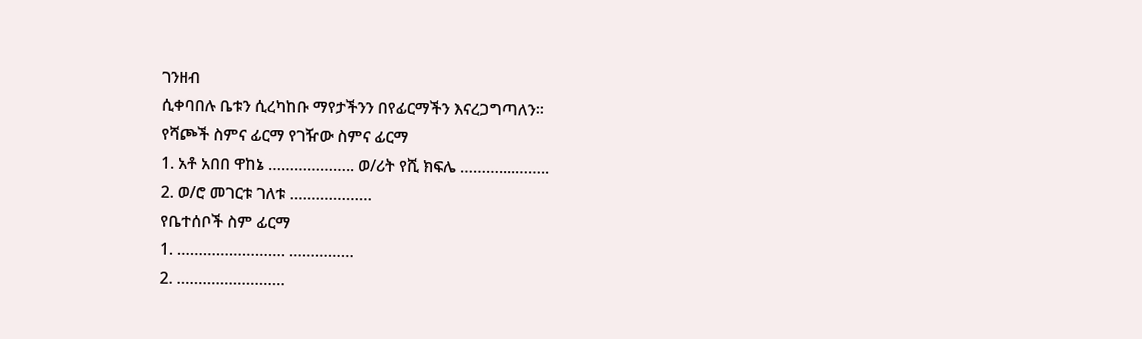ገንዘብ
ሲቀባበሉ ቤቱን ሲረካከቡ ማየታችንን በየፊርማችን እናረጋግጣለን፡፡
የሻጮች ስምና ፊርማ የገዥው ስምና ፊርማ
1. አቶ አበበ ዋከኔ ……………….. ወ/ሪት የሺ ክፍሌ ………....……..
2. ወ/ሮ መገርቱ ገለቱ ……………….
የቤተሰቦች ስም ፊርማ
1. ……………………. ……………
2. …………………….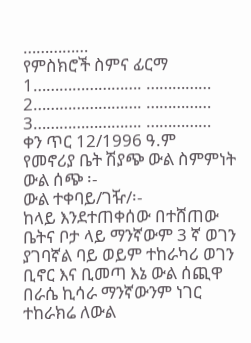……………
የምስክሮች ስምና ፊርማ
1……………………. ……………
2……………………. ……………
3……………………. ……………
ቀን ጥር 12/1996 ዓ.ም
የመኖሪያ ቤት ሽያጭ ውል ስምምነት
ውል ሰጭ ፡-
ውል ተቀባይ/ገዥ/፡-
ከላይ እንደተጠቀሰው በተሸጠው ቤትና ቦታ ላይ ማንኛውም 3 ኛ ወገን ያገባኛል ባይ ወይም ተከራካሪ ወገን
ቢኖር እና ቢመጣ እኔ ውል ሰጪዋ በራሴ ኪሳራ ማንኛውንም ነገር ተከራክሬ ለውል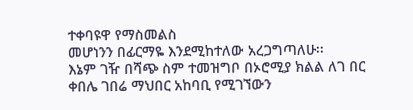ተቀባዩዋ የማስመልስ
መሆነንን በፊርማዬ እንደሚከተለው አረጋግጣለሁ፡፡
እኔም ገዥ በሻጭ ስም ተመዝግቦ በኦሮሚያ ክልል ለገ በር ቀበሌ ገበሬ ማህበር አከባቢ የሚገኘውን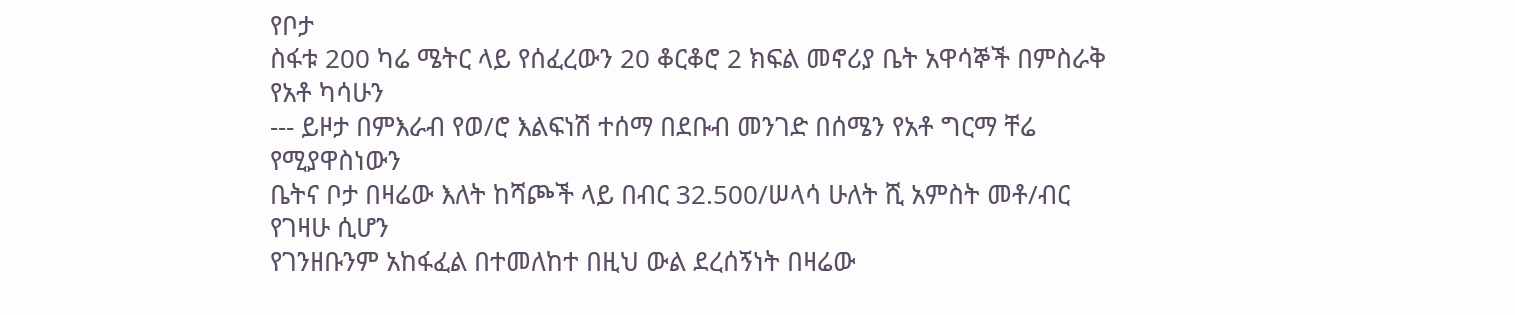የቦታ
ስፋቱ 200 ካሬ ሜትር ላይ የሰፈረውን 20 ቆርቆሮ 2 ክፍል መኖሪያ ቤት አዋሳኞች በምስራቅ የአቶ ካሳሁን
--- ይዞታ በምእራብ የወ/ሮ እልፍነሽ ተሰማ በደቡብ መንገድ በሰሜን የአቶ ግርማ ቸሬ የሚያዋስነውን
ቤትና ቦታ በዛሬው እለት ከሻጮች ላይ በብር 32.500/ሠላሳ ሁለት ሺ አምስት መቶ/ብር የገዛሁ ሲሆን
የገንዘቡንም አከፋፈል በተመለከተ በዚህ ውል ደረሰኝነት በዛሬው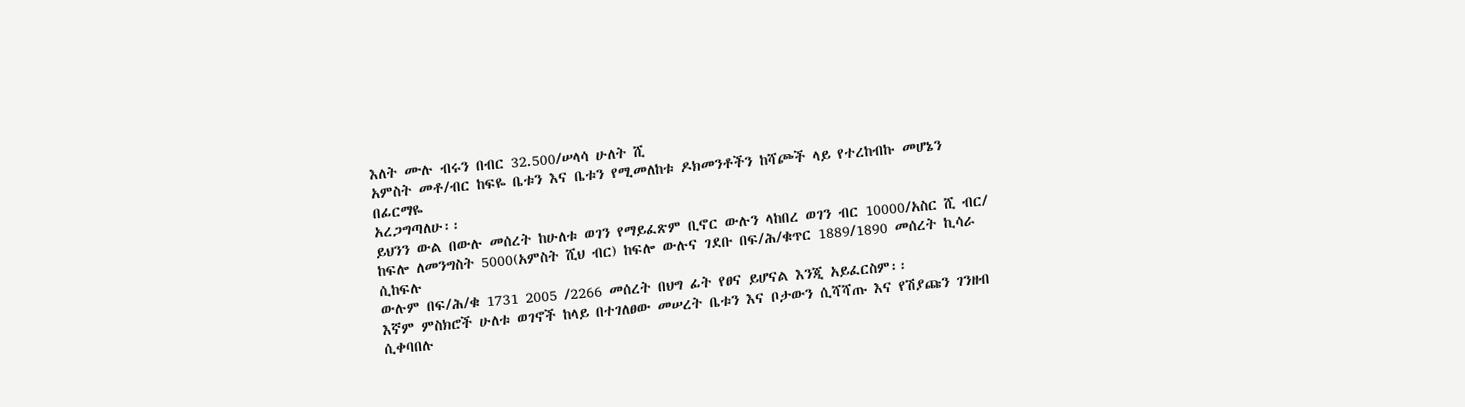እለት ሙሉ ብሩን በብር 32.500/ሠላሳ ሁለት ሺ
አምስት መቶ/ብር ከፍዬ ቤቱን እና ቤቱን የሚመለከቱ ዶክመንቶችን ከሻጮች ላይ የተረከብኩ መሆኔን በፊርማዬ
አረጋግጣለሁ፡፡
ይህንን ውል በውሉ መሰረት ከሁለቱ ወገን የማይፈጽም ቢኖር ውሉን ላከበረ ወገን ብር 10000/አስር ሺ ብር/
ከፍሎ ለመንግስት 5000(አምስት ሺህ ብር) ከፍሎ ውሉና ገደቡ በፍ/ሕ/ቁጥር 1889/1890 መሰረት ኪሳራ ሲከፍሉ
ውሉም በፍ/ሕ/ቁ 1731 2005 /2266 መሰረት በህግ ፊት የፀና ይሆናል እንጂ አይፈርስም፡፡
እኛም ምስክሮች ሁለቱ ወገኖች ከላይ በተገለፀው መሠረት ቤቱን እና ቦታውን ሲሻሻጡ እና የሽያጩን ገንዘብ
ሲቀባበሉ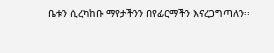ቤቱን ሲረካከቡ ማየታችንን በየፊርማችን እናረጋግጣለን፡፡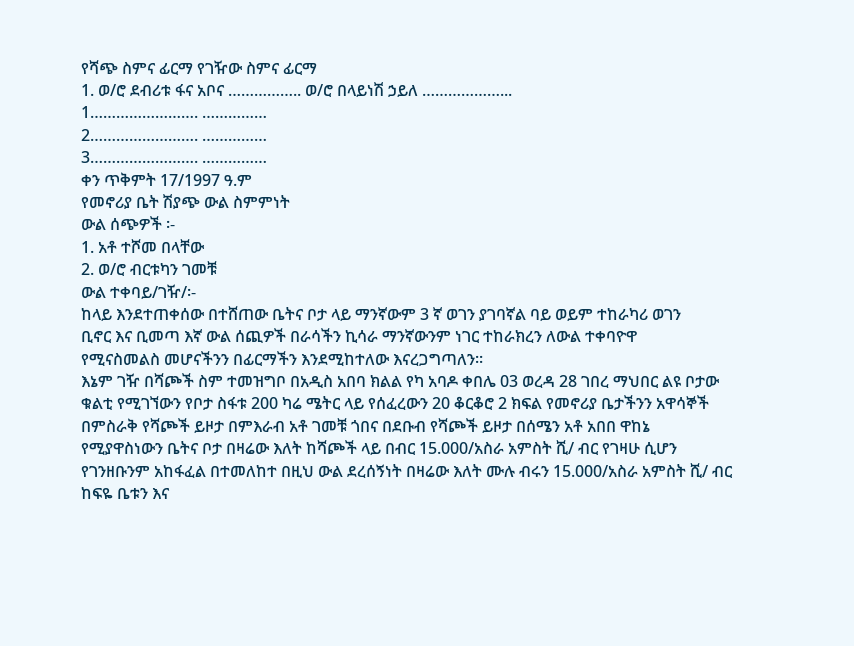የሻጭ ስምና ፊርማ የገዥው ስምና ፊርማ
1. ወ/ሮ ደብሪቱ ፋና አቦና …………….. ወ/ሮ በላይነሽ ኃይለ ………………...
1……………………. ……………
2……………………. ……………
3……………………. ……………
ቀን ጥቅምት 17/1997 ዓ.ም
የመኖሪያ ቤት ሽያጭ ውል ስምምነት
ውል ሰጭዎች ፡-
1. አቶ ተሾመ በላቸው
2. ወ/ሮ ብርቱካን ገመቹ
ውል ተቀባይ/ገዥ/፡-
ከላይ እንደተጠቀሰው በተሸጠው ቤትና ቦታ ላይ ማንኛውም 3 ኛ ወገን ያገባኛል ባይ ወይም ተከራካሪ ወገን
ቢኖር እና ቢመጣ እኛ ውል ሰጪዎች በራሳችን ኪሳራ ማንኛውንም ነገር ተከራክረን ለውል ተቀባዮዋ
የሚናስመልስ መሆናችንን በፊርማችን እንደሚከተለው እናረጋግጣለን፡፡
እኔም ገዥ በሻጮች ስም ተመዝግቦ በአዲስ አበባ ክልል የካ አባዶ ቀበሌ 03 ወረዳ 28 ገበረ ማህበር ልዩ ቦታው
ቁልቲ የሚገኘውን የቦታ ስፋቱ 200 ካሬ ሜትር ላይ የሰፈረውን 20 ቆርቆሮ 2 ክፍል የመኖሪያ ቤታችንን አዋሳኞች
በምስራቅ የሻጮች ይዞታ በምእራብ አቶ ገመቹ ጎበና በደቡብ የሻጮች ይዞታ በሰሜን አቶ አበበ ዋከኔ
የሚያዋስነውን ቤትና ቦታ በዛሬው እለት ከሻጮች ላይ በብር 15.000/አስራ አምስት ሺ/ ብር የገዛሁ ሲሆን
የገንዘቡንም አከፋፈል በተመለከተ በዚህ ውል ደረሰኝነት በዛሬው እለት ሙሉ ብሩን 15.000/አስራ አምስት ሺ/ ብር
ከፍዬ ቤቱን እና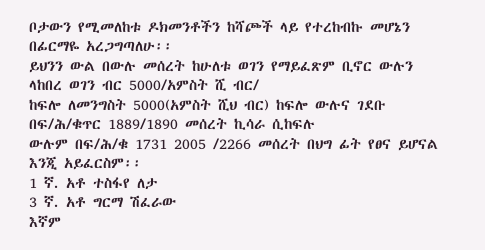ቦታውን የሚመለከቱ ዶክመንቶችን ከሻጮች ላይ የተረከብኩ መሆኔን በፊርማዬ አረጋግጣለሁ፡፡
ይህንን ውል በውሉ መሰረት ከሁለቱ ወገን የማይፈጽም ቢኖር ውሉን ላከበረ ወገን ብር 5000/አምስት ሺ ብር/
ከፍሎ ለመንግስት 5000(አምስት ሺህ ብር) ከፍሎ ውሉና ገደቡ በፍ/ሕ/ቁጥር 1889/1890 መሰረት ኪሳራ ሲከፍሉ
ውሉም በፍ/ሕ/ቁ 1731 2005 /2266 መሰረት በህግ ፊት የፀና ይሆናል እንጂ አይፈርስም፡፡
1 ኛ. አቶ ተስፋየ ለታ
3 ኛ. አቶ ግርማ ሽፈራው
እኛም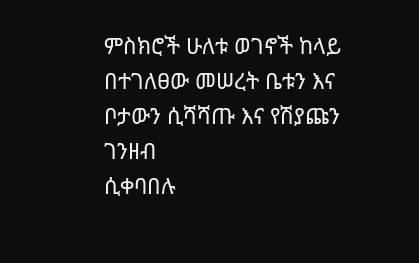ምስክሮች ሁለቱ ወገኖች ከላይ በተገለፀው መሠረት ቤቱን እና ቦታውን ሲሻሻጡ እና የሽያጩን ገንዘብ
ሲቀባበሉ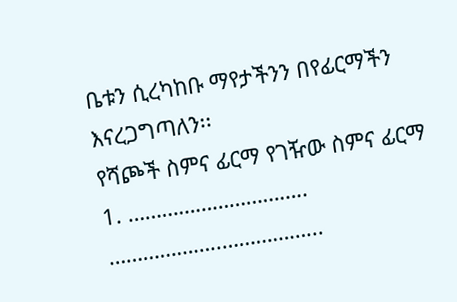ቤቱን ሲረካከቡ ማየታችንን በየፊርማችን እናረጋግጣለን፡፡
የሻጮች ስምና ፊርማ የገዥው ስምና ፊርማ
1. ………………………….. ………………..……………...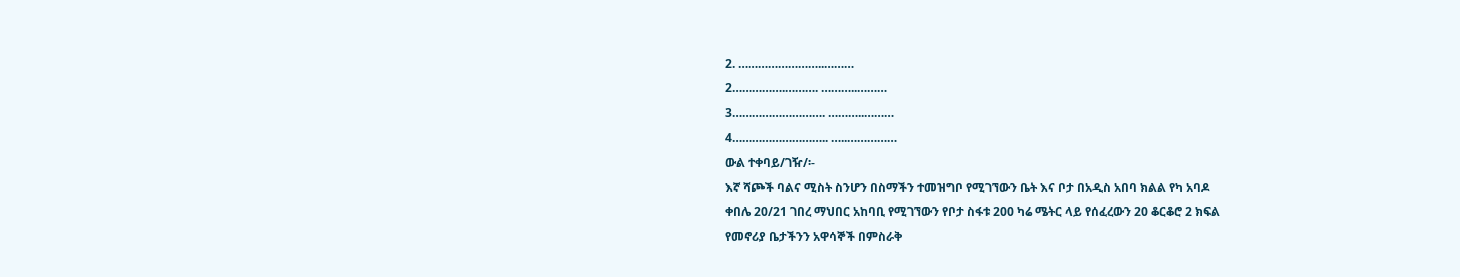2. ……………………..………
2…………….………. ………..………
3………………………. ………..………
4……………………….. …..……………
ውል ተቀባይ/ገዥ/፡-
እኛ ሻጮች ባልና ሚስት ስንሆን በስማችን ተመዝግቦ የሚገኘውን ቤት እና ቦታ በአዲስ አበባ ክልል የካ አባዶ
ቀበሌ 20/21 ገበረ ማህበር አከባቢ የሚገኘውን የቦታ ስፋቱ 200 ካሬ ሜትር ላይ የሰፈረውን 20 ቆርቆሮ 2 ክፍል
የመኖሪያ ቤታችንን አዋሳኞች በምስራቅ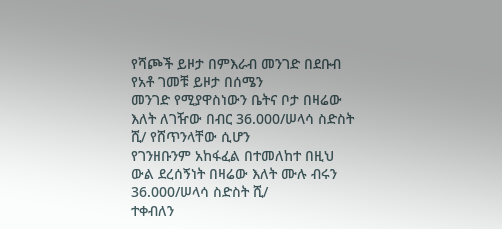የሻጮች ይዞታ በምእራብ መንገድ በደቡብ የአቶ ገመቹ ይዞታ በሰሜን
መንገድ የሚያዋስነውን ቤትና ቦታ በዛሬው እለት ለገዥው በብር 36.000/ሠላሳ ስድስት ሺ/ የሸጥንላቸው ሲሆን
የገንዘቡንም አከፋፈል በተመለከተ በዚህ ውል ደረሰኝነት በዛሬው እለት ሙሉ ብሩን 36.000/ሠላሳ ስድስት ሺ/
ተቀብለን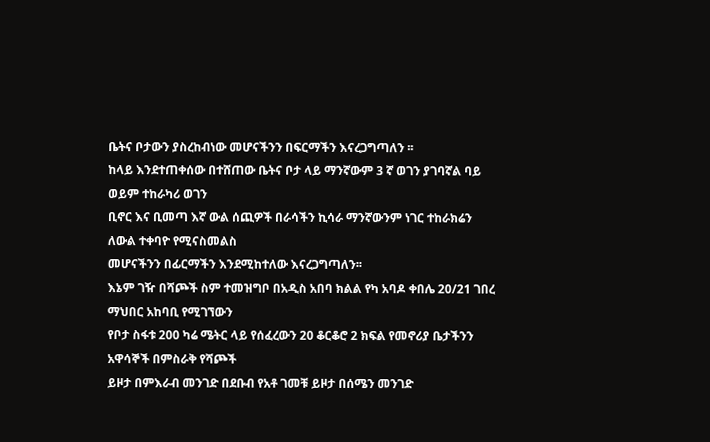ቤትና ቦታውን ያስረከብነው መሆናችንን በፍርማችን እናረጋግጣለን ፡፡
ከላይ እንደተጠቀሰው በተሸጠው ቤትና ቦታ ላይ ማንኛውም 3 ኛ ወገን ያገባኛል ባይ ወይም ተከራካሪ ወገን
ቢኖር እና ቢመጣ እኛ ውል ሰጪዎች በራሳችን ኪሳራ ማንኛውንም ነገር ተከራክሬን ለውል ተቀባዮ የሚናስመልስ
መሆናችንን በፊርማችን እንደሚከተለው እናረጋግጣለን፡፡
እኔም ገዥ በሻጮች ስም ተመዝግቦ በአዲስ አበባ ክልል የካ አባዶ ቀበሌ 20/21 ገበረ ማህበር አከባቢ የሚገኘውን
የቦታ ስፋቱ 200 ካሬ ሜትር ላይ የሰፈረውን 20 ቆርቆሮ 2 ክፍል የመኖሪያ ቤታችንን አዋሳኞች በምስራቅ የሻጮች
ይዞታ በምእራብ መንገድ በደቡብ የአቶ ገመቹ ይዞታ በሰሜን መንገድ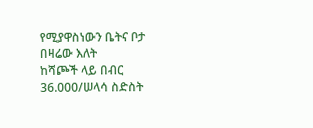የሚያዋስነውን ቤትና ቦታ በዛሬው እለት
ከሻጮች ላይ በብር 36.000/ሠላሳ ስድስት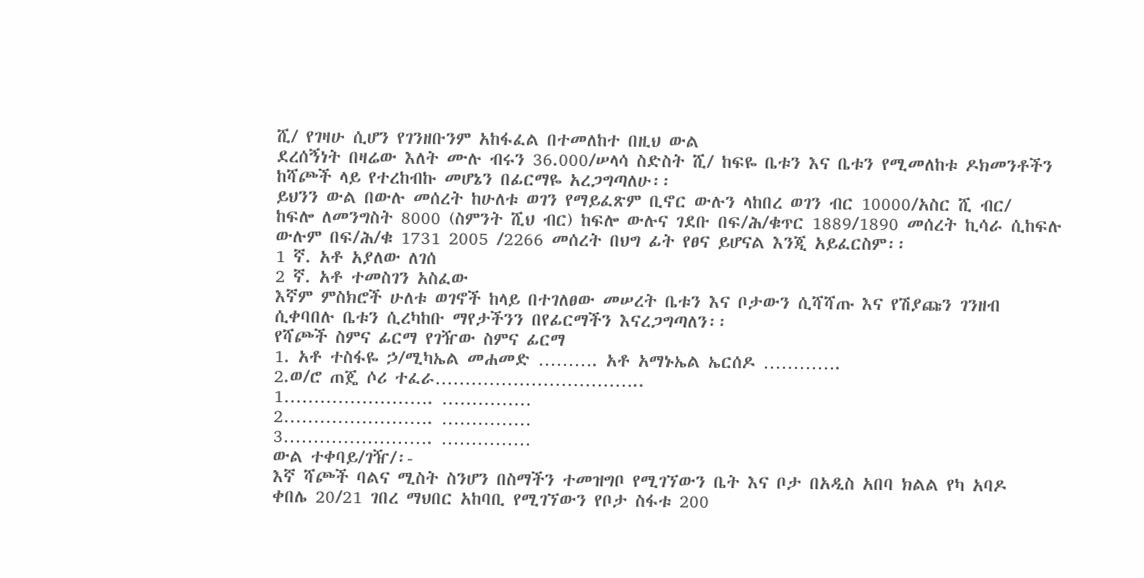ሺ/ የገዛሁ ሲሆን የገንዘቡንም አከፋፈል በተመለከተ በዚህ ውል
ደረሰኝነት በዛሬው እለት ሙሉ ብሩን 36.000/ሠላሳ ስድስት ሺ/ ከፍዬ ቤቱን እና ቤቱን የሚመለከቱ ዶክመንቶችን
ከሻጮች ላይ የተረከብኩ መሆኔን በፊርማዬ አረጋግጣለሁ፡፡
ይህንን ውል በውሉ መሰረት ከሁለቱ ወገን የማይፈጽም ቢኖር ውሉን ላከበረ ወገን ብር 10000/አስር ሺ ብር/
ከፍሎ ለመንግስት 8000 (ስምንት ሺህ ብር) ከፍሎ ውሉና ገደቡ በፍ/ሕ/ቁጥር 1889/1890 መሰረት ኪሳራ ሲከፍሉ
ውሉም በፍ/ሕ/ቁ 1731 2005 /2266 መሰረት በህግ ፊት የፀና ይሆናል እንጂ አይፈርስም፡፡
1 ኛ. አቶ አያለው ለገሰ
2 ኛ. አቶ ተመስገን አስፈው
እኛም ምስክሮች ሁለቱ ወገኖች ከላይ በተገለፀው መሠረት ቤቱን እና ቦታውን ሲሻሻጡ እና የሽያጩን ገንዘብ
ሲቀባበሉ ቤቱን ሲረካከቡ ማየታችንን በየፊርማችን እናረጋግጣለን፡፡
የሻጮች ስምና ፊርማ የገዥው ስምና ፊርማ
1. አቶ ተስፋዬ ኃ/ሚካኤል መሐመድ ………. አቶ አማኑኤል ኤርሰዶ ………….
2.ወ/ሮ ጠጄ ሶሪ ተፈራ……………………………..
1……………………. ……………
2……………………. ……………
3……………………. ……………
ውል ተቀባይ/ገዥ/፡-
እኛ ሻጮች ባልና ሚስት ስንሆን በስማችን ተመዝግቦ የሚገኘውን ቤት እና ቦታ በአዲስ አበባ ክልል የካ አባዶ
ቀበሌ 20/21 ገበረ ማህበር አከባቢ የሚገኘውን የቦታ ስፋቱ 200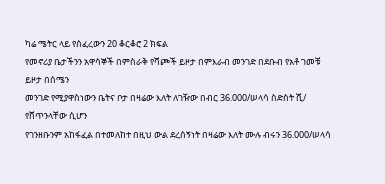ካሬ ሜትር ላይ የሰፈረውን 20 ቆርቆሮ 2 ክፍል
የመኖሪያ ቤታችንን አዋሳኞች በምስራቅ የሻጮች ይዞታ በምእራብ መንገድ በደቡብ የአቶ ገመቹ ይዞታ በሰሜን
መንገድ የሚያዋስነውን ቤትና ቦታ በዛሬው እለት ለገዥው በብር 36.000/ሠላሳ ስድስት ሺ/ የሸጥንላቸው ሲሆን
የገንዘቡንም አከፋፈል በተመለከተ በዚህ ውል ደረሰኝነት በዛሬው እለት ሙሉ ብሩን 36.000/ሠላሳ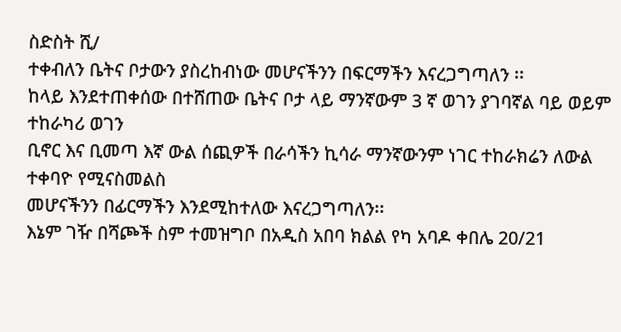ስድስት ሺ/
ተቀብለን ቤትና ቦታውን ያስረከብነው መሆናችንን በፍርማችን እናረጋግጣለን ፡፡
ከላይ እንደተጠቀሰው በተሸጠው ቤትና ቦታ ላይ ማንኛውም 3 ኛ ወገን ያገባኛል ባይ ወይም ተከራካሪ ወገን
ቢኖር እና ቢመጣ እኛ ውል ሰጪዎች በራሳችን ኪሳራ ማንኛውንም ነገር ተከራክሬን ለውል ተቀባዮ የሚናስመልስ
መሆናችንን በፊርማችን እንደሚከተለው እናረጋግጣለን፡፡
እኔም ገዥ በሻጮች ስም ተመዝግቦ በአዲስ አበባ ክልል የካ አባዶ ቀበሌ 20/21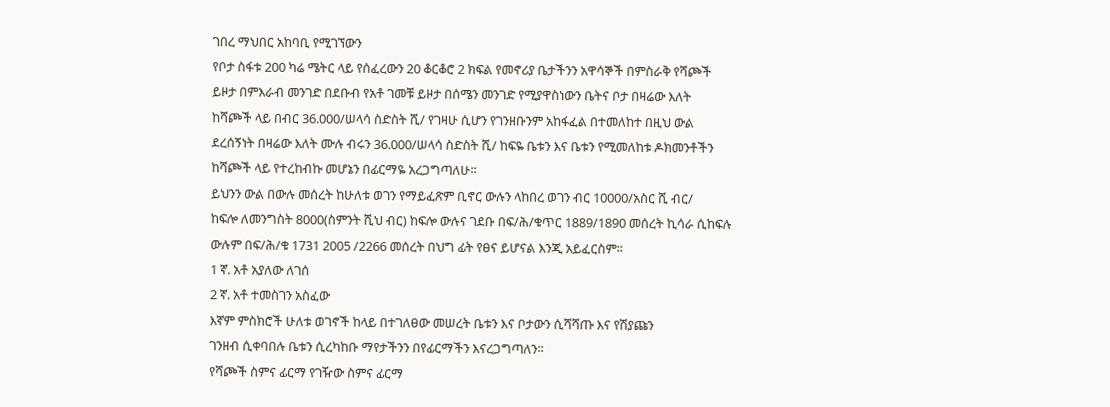ገበረ ማህበር አከባቢ የሚገኘውን
የቦታ ስፋቱ 200 ካሬ ሜትር ላይ የሰፈረውን 20 ቆርቆሮ 2 ክፍል የመኖሪያ ቤታችንን አዋሳኞች በምስራቅ የሻጮች
ይዞታ በምእራብ መንገድ በደቡብ የአቶ ገመቹ ይዞታ በሰሜን መንገድ የሚያዋስነውን ቤትና ቦታ በዛሬው እለት
ከሻጮች ላይ በብር 36.000/ሠላሳ ስድስት ሺ/ የገዛሁ ሲሆን የገንዘቡንም አከፋፈል በተመለከተ በዚህ ውል
ደረሰኝነት በዛሬው እለት ሙሉ ብሩን 36.000/ሠላሳ ስድስት ሺ/ ከፍዬ ቤቱን እና ቤቱን የሚመለከቱ ዶክመንቶችን
ከሻጮች ላይ የተረከብኩ መሆኔን በፊርማዬ አረጋግጣለሁ፡፡
ይህንን ውል በውሉ መሰረት ከሁለቱ ወገን የማይፈጽም ቢኖር ውሉን ላከበረ ወገን ብር 10000/አስር ሺ ብር/
ከፍሎ ለመንግስት 8000(ስምንት ሺህ ብር) ከፍሎ ውሉና ገደቡ በፍ/ሕ/ቁጥር 1889/1890 መሰረት ኪሳራ ሲከፍሉ
ውሉም በፍ/ሕ/ቁ 1731 2005 /2266 መሰረት በህግ ፊት የፀና ይሆናል እንጂ አይፈርስም፡፡
1 ኛ. አቶ አያለው ለገሰ
2 ኛ. አቶ ተመስገን አስፈው
እኛም ምስክሮች ሁለቱ ወገኖች ከላይ በተገለፀው መሠረት ቤቱን እና ቦታውን ሲሻሻጡ እና የሽያጩን
ገንዘብ ሲቀባበሉ ቤቱን ሲረካከቡ ማየታችንን በየፊርማችን እናረጋግጣለን፡፡
የሻጮች ስምና ፊርማ የገዥው ስምና ፊርማ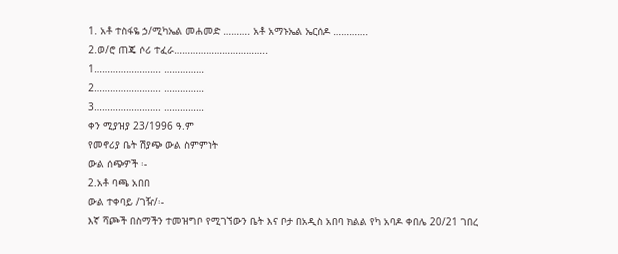1. አቶ ተስፋዬ ኃ/ሚካኤል መሐመድ ………. አቶ አማኑኤል ኤርሰዶ ………….
2.ወ/ሮ ጠጄ ሶሪ ተፈራ……………………………..
1……………………. ……………
2……………………. ……………
3……………………. ……………
ቀን ሚያዝያ 23/1996 ዓ.ም
የመኖሪያ ቤት ሽያጭ ውል ስምምነት
ውል ሰጭዎች ፡-
2.አቶ ባጫ አበበ
ውል ተቀባይ /ገዥ/፡-
እኛ ሻጮች በስማችን ተመዝግቦ የሚገኘውን ቤት እና ቦታ በአዲስ አበባ ክልል የካ አባዶ ቀበሌ 20/21 ገበረ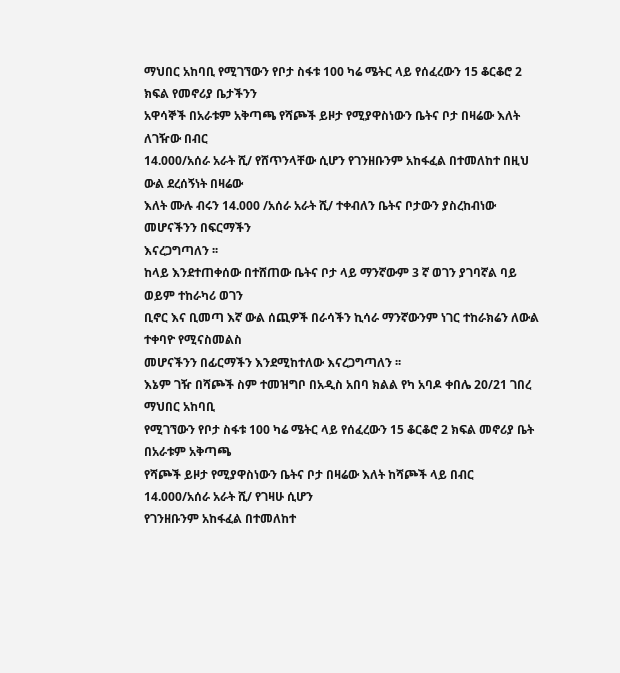ማህበር አከባቢ የሚገኘውን የቦታ ስፋቱ 100 ካሬ ሜትር ላይ የሰፈረውን 15 ቆርቆሮ 2 ክፍል የመኖሪያ ቤታችንን
አዋሳኞች በአራቱም አቅጣጫ የሻጮች ይዞታ የሚያዋስነውን ቤትና ቦታ በዛሬው እለት ለገዥው በብር
14.000/አሰራ አራት ሺ/ የሸጥንላቸው ሲሆን የገንዘቡንም አከፋፈል በተመለከተ በዚህ ውል ደረሰኝነት በዛሬው
እለት ሙሉ ብሩን 14.000 /አሰራ አራት ሺ/ ተቀብለን ቤትና ቦታውን ያስረከብነው መሆናችንን በፍርማችን
እናረጋግጣለን ፡፡
ከላይ እንደተጠቀሰው በተሸጠው ቤትና ቦታ ላይ ማንኛውም 3 ኛ ወገን ያገባኛል ባይ ወይም ተከራካሪ ወገን
ቢኖር እና ቢመጣ እኛ ውል ሰጪዎች በራሳችን ኪሳራ ማንኛውንም ነገር ተከራክሬን ለውል ተቀባዮ የሚናስመልስ
መሆናችንን በፊርማችን እንደሚከተለው እናረጋግጣለን ፡፡
እኔም ገዥ በሻጮች ስም ተመዝግቦ በአዲስ አበባ ክልል የካ አባዶ ቀበሌ 20/21 ገበረ ማህበር አከባቢ
የሚገኘውን የቦታ ስፋቱ 100 ካሬ ሜትር ላይ የሰፈረውን 15 ቆርቆሮ 2 ክፍል መኖሪያ ቤት በአራቱም አቅጣጫ
የሻጮች ይዞታ የሚያዋስነውን ቤትና ቦታ በዛሬው እለት ከሻጮች ላይ በብር 14.000/አሰራ አራት ሺ/ የገዛሁ ሲሆን
የገንዘቡንም አከፋፈል በተመለከተ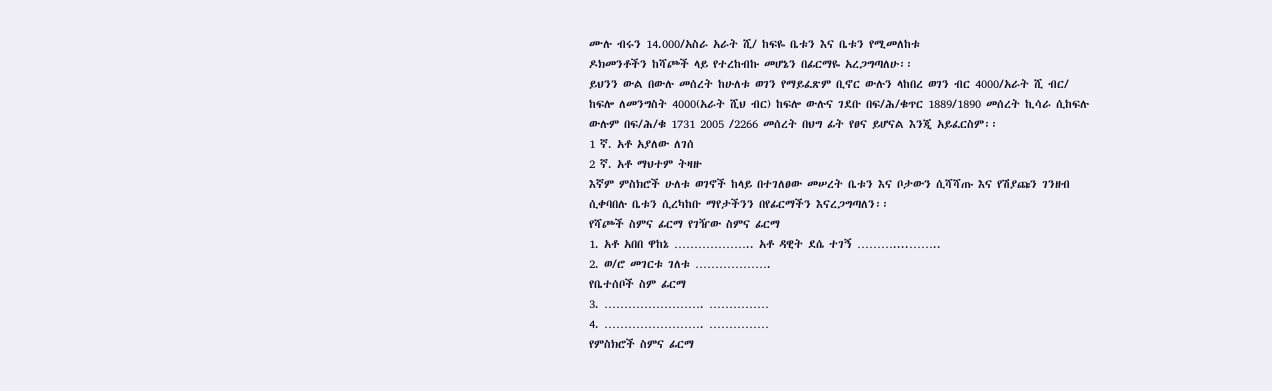ሙሉ ብሩን 14.000/አስራ አራት ሺ/ ከፍዬ ቤቱን እና ቤቱን የሚመለከቱ
ዶክመንቶችን ከሻጮች ላይ የተረከብኩ መሆኔን በፊርማዬ አረጋግጣለሁ፡፡
ይህንን ውል በውሉ መሰረት ከሁለቱ ወገን የማይፈጽም ቢኖር ውሉን ላከበረ ወገን ብር 4000/አራት ሺ ብር/
ከፍሎ ለመንግስት 4000(አራት ሺህ ብር) ከፍሎ ውሉና ገደቡ በፍ/ሕ/ቁጥር 1889/1890 መሰረት ኪሳራ ሲከፍሉ
ውሉም በፍ/ሕ/ቁ 1731 2005 /2266 መሰረት በህግ ፊት የፀና ይሆናል እንጂ አይፈርስም፡፡
1 ኛ. አቶ አያለው ለገሰ
2 ኛ. አቶ ማህተም ትዛዙ
እኛም ምስክሮች ሁለቱ ወገኖች ከላይ በተገለፀው መሠረት ቤቱን እና ቦታውን ሲሻሻጡ እና የሽያጩን ገንዘብ
ሲቀባበሉ ቤቱን ሲረካከቡ ማየታችንን በየፊርማችን እናረጋግጣለን፡፡
የሻጮች ስምና ፊርማ የገዥው ስምና ፊርማ
1. አቶ አበበ ዋከኔ ……………….. አቶ ዳዊት ደሴ ተገኝ ………....……..
2. ወ/ሮ መገርቱ ገለቱ ……………….
የቤተሰቦች ስም ፊርማ
3. ……………………. ……………
4. ……………………. ……………
የምስክሮች ስምና ፊርማ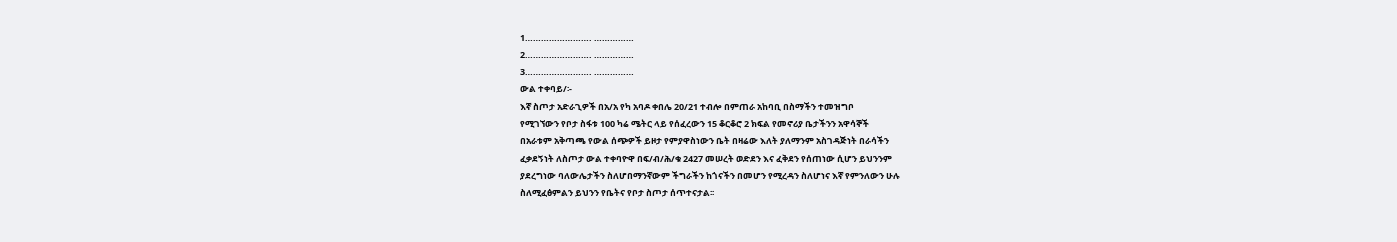1……………………. ……………
2……………………. ……………
3……………………. ……………
ውል ተቀባይ/፡-
እኛ ስጦታ አድራጊዎች በአ/አ የካ አባዶ ቀበሌ 20/21 ተብሎ በምጠራ አከባቢ በስማችን ተመዝግቦ
የሚገኘውን የቦታ ስፋቱ 100 ካሬ ሜትር ላይ የሰፈረውን 15 ቆርቆሮ 2 ክፍል የመኖሪያ ቤታችንን አዋሳኞች
በአራቱም አቅጣጫ የውል ሰጭዎች ይዞታ የምያዋስነውን ቤት በዛሬው እለት ያለማንም አስገዳጅነት በራሳችን
ፈቃደኝነት ለስጦታ ውል ተቀባዮዋ በፍ/ብ/ሕ/ቁ 2427 መሠረት ወድደን እና ፈቅደን የሰጠነው ሲሆን ይህንንም
ያደረግነው ባለውሌታችን ስለሆበማንኛውም ችግራችን ከጎናችን በመሆን የሚረዳን ስለሆነና እኛ የምንለውን ሁሉ
ስለሚፈፅምልን ይህንን የቤትና የቦታ ስጦታ ሰጥተናታል፡፡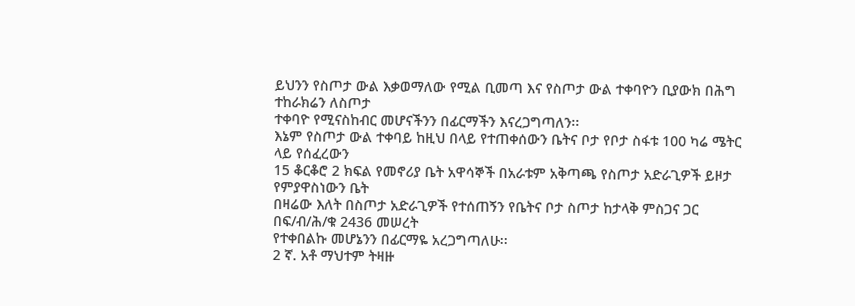ይህንን የስጦታ ውል እቃወማለው የሚል ቢመጣ እና የስጦታ ውል ተቀባዮን ቢያውክ በሕግ ተከራክሬን ለስጦታ
ተቀባዮ የሚናስከብር መሆናችንን በፊርማችን እናረጋግጣለን፡፡
እኔም የስጦታ ውል ተቀባይ ከዚህ በላይ የተጠቀሰውን ቤትና ቦታ የቦታ ስፋቱ 100 ካሬ ሜትር ላይ የሰፈረውን
15 ቆርቆሮ 2 ክፍል የመኖሪያ ቤት አዋሳኞች በአራቱም አቅጣጫ የስጦታ አድራጊዎች ይዞታ የምያዋስነውን ቤት
በዛሬው እለት በስጦታ አድራጊዎች የተሰጠኝን የቤትና ቦታ ስጦታ ከታላቅ ምስጋና ጋር በፍ/ብ/ሕ/ቁ 2436 መሠረት
የተቀበልኩ መሆኔንን በፊርማዬ አረጋግጣለሁ፡፡
2 ኛ. አቶ ማህተም ትዛዙ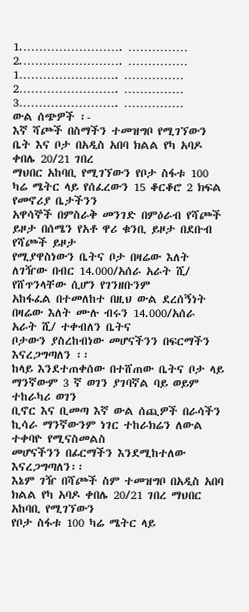1.……………………. ……………
2.……………………. ……………
1……………………. ……………
2……………………. ……………
3……………………. ……………
ውል ሰጭዎች ፡-
እኛ ሻጮች በስማችን ተመዝግቦ የሚገኘውን ቤት እና ቦታ በአዲስ አበባ ክልል የካ አባዶ ቀበሌ 20/21 ገበረ
ማህበር አከባቢ የሚገኘውን የቦታ ስፋቱ 100 ካሬ ሜትር ላይ የሰፈረውን 15 ቆርቆሮ 2 ክፍል የመኖሪያ ቤታችንን
አዋሳኞች በምስራቅ መንገድ በምዕራብ የሻጮች ይዞታ በሰሜን የአቶ ዋሪ ቁንቢ ይዞታ በደቡብ የሻጮች ይዞታ
የሚያዋስነውን ቤትና ቦታ በዛሬው እለት ለገዥው በብር 14.000/አሰራ አራት ሺ/ የሸጥንላቸው ሲሆን የገንዘቡንም
አከፋፈል በተመለከተ በዚህ ውል ደረሰኝነት በዛሬው እለት ሙሉ ብሩን 14.000/አሰራ አራት ሺ/ ተቀብለን ቤትና
ቦታውን ያስረከብነው መሆናችንን በፍርማችን እናረጋግጣለን ፡፡
ከላይ እንደተጠቀሰው በተሸጠው ቤትና ቦታ ላይ ማንኛውም 3 ኛ ወገን ያገባኛል ባይ ወይም ተከራካሪ ወገን
ቢኖር እና ቢመጣ እኛ ውል ሰጪዎች በራሳችን ኪሳራ ማንኛውንም ነገር ተከራክሬን ለውል ተቀባዮ የሚናስመልስ
መሆናችንን በፊርማችን እንደሚከተለው እናረጋግጣለን፡፡
እኔም ገዥ በሻጮች ስም ተመዝግቦ በአዲስ አበባ ክልል የካ አባዶ ቀበሌ 20/21 ገበረ ማህበር አከባቢ የሚገኘውን
የቦታ ስፋቱ 100 ካሬ ሜትር ላይ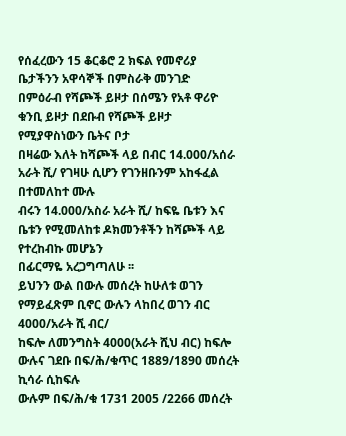የሰፈረውን 15 ቆርቆሮ 2 ክፍል የመኖሪያ ቤታችንን አዋሳኞች በምስራቅ መንገድ
በምዕራብ የሻጮች ይዞታ በሰሜን የአቶ ዋሪዮ ቁንቢ ይዞታ በደቡብ የሻጮች ይዞታ የሚያዋስነውን ቤትና ቦታ
በዛሬው እለት ከሻጮች ላይ በብር 14.000/አሰራ አራት ሺ/ የገዛሁ ሲሆን የገንዘቡንም አከፋፈል በተመለከተ ሙሉ
ብሩን 14.000/አስራ አራት ሺ/ ከፍዬ ቤቱን እና ቤቱን የሚመለከቱ ዶክመንቶችን ከሻጮች ላይ የተረከብኩ መሆኔን
በፊርማዬ አረጋግጣለሁ ፡፡
ይህንን ውል በውሉ መሰረት ከሁለቱ ወገን የማይፈጽም ቢኖር ውሉን ላከበረ ወገን ብር 4000/አራት ሺ ብር/
ከፍሎ ለመንግስት 4000(አራት ሺህ ብር) ከፍሎ ውሉና ገደቡ በፍ/ሕ/ቁጥር 1889/1890 መሰረት ኪሳራ ሲከፍሉ
ውሉም በፍ/ሕ/ቁ 1731 2005 /2266 መሰረት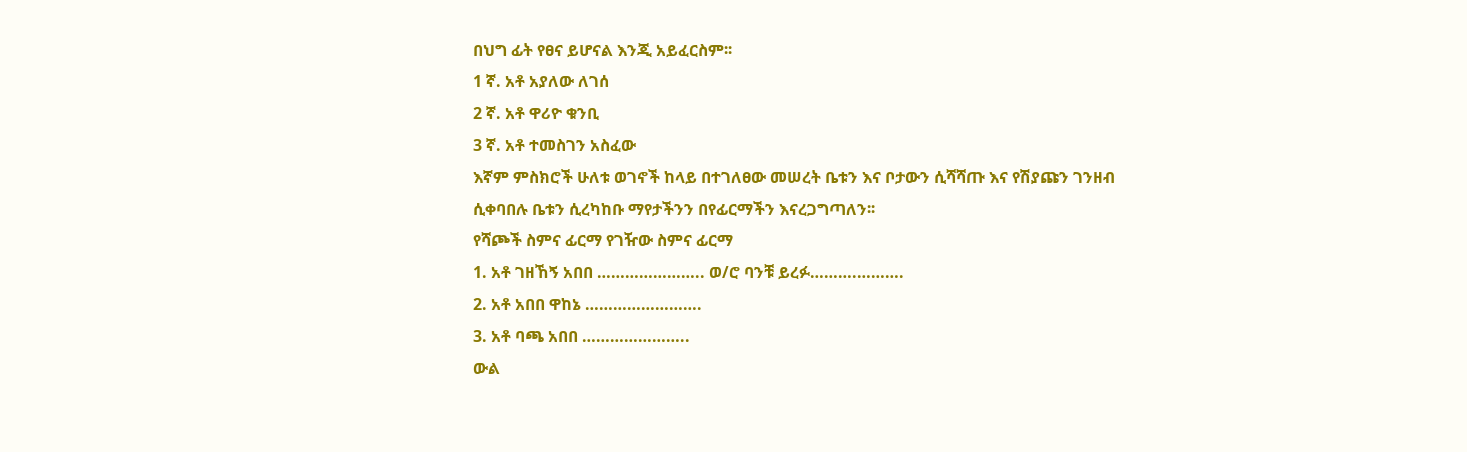በህግ ፊት የፀና ይሆናል እንጂ አይፈርስም፡፡
1 ኛ. አቶ አያለው ለገሰ
2 ኛ. አቶ ዋሪዮ ቁንቢ
3 ኛ. አቶ ተመስገን አስፈው
እኛም ምስክሮች ሁለቱ ወገኖች ከላይ በተገለፀው መሠረት ቤቱን እና ቦታውን ሲሻሻጡ እና የሽያጩን ገንዘብ
ሲቀባበሉ ቤቱን ሲረካከቡ ማየታችንን በየፊርማችን እናረጋግጣለን፡፡
የሻጮች ስምና ፊርማ የገዥው ስምና ፊርማ
1. አቶ ገዘኸኝ አበበ ………………….. ወ/ሮ ባንቹ ይረፉ……….……….
2. አቶ አበበ ዋከኔ …………………….
3. አቶ ባጫ አበበ …………………..
ውል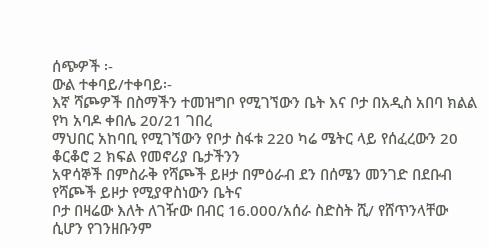ሰጭዎች ፡-
ውል ተቀባይ/ተቀባይ፡-
እኛ ሻጮዎች በስማችን ተመዝግቦ የሚገኘውን ቤት እና ቦታ በአዲስ አበባ ክልል የካ አባዶ ቀበሌ 20/21 ገበረ
ማህበር አከባቢ የሚገኘውን የቦታ ስፋቱ 220 ካሬ ሜትር ላይ የሰፈረውን 20 ቆርቆሮ 2 ክፍል የመኖሪያ ቤታችንን
አዋሳኞች በምስራቅ የሻጮች ይዞታ በምዕራብ ደን በሰሜን መንገድ በደቡብ የሻጮች ይዞታ የሚያዋስነውን ቤትና
ቦታ በዛሬው እለት ለገዥው በብር 16.000/አሰራ ስድስት ሺ/ የሸጥንላቸው ሲሆን የገንዘቡንም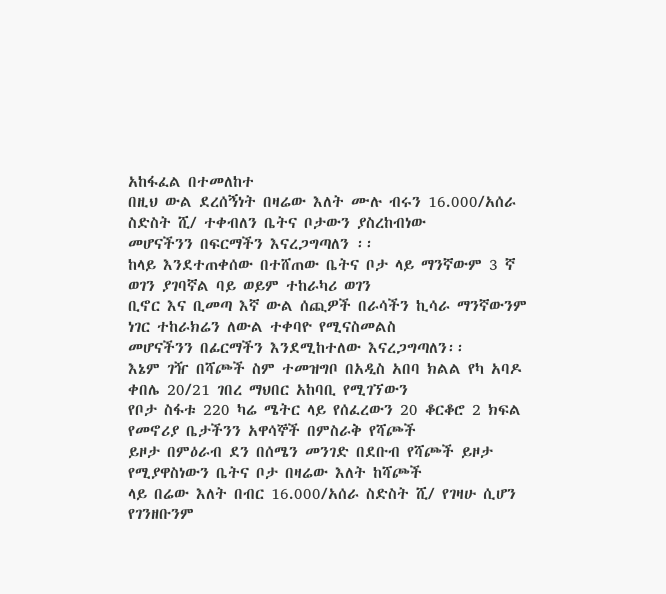አከፋፈል በተመለከተ
በዚህ ውል ደረሰኝነት በዛሬው እለት ሙሉ ብሩን 16.000/አሰራ ስድስት ሺ/ ተቀብለን ቤትና ቦታውን ያስረከብነው
መሆናችንን በፍርማችን እናረጋግጣለን ፡፡
ከላይ እንደተጠቀሰው በተሸጠው ቤትና ቦታ ላይ ማንኛውም 3 ኛ ወገን ያገባኛል ባይ ወይም ተከራካሪ ወገን
ቢኖር እና ቢመጣ እኛ ውል ሰጪዎች በራሳችን ኪሳራ ማንኛውንም ነገር ተከራክሬን ለውል ተቀባዮ የሚናስመልስ
መሆናችንን በፊርማችን እንደሚከተለው እናረጋግጣለን፡፡
እኔም ገዥ በሻጮች ስም ተመዝግቦ በአዲስ አበባ ክልል የካ አባዶ ቀበሌ 20/21 ገበረ ማህበር አከባቢ የሚገኘውን
የቦታ ስፋቱ 220 ካሬ ሜትር ላይ የሰፈረውን 20 ቆርቆሮ 2 ክፍል የመኖሪያ ቤታችንን አዋሳኞች በምስራቅ የሻጮች
ይዞታ በምዕራብ ደን በሰሜን መንገድ በደቡብ የሻጮች ይዞታ የሚያዋስነውን ቤትና ቦታ በዛሬው እለት ከሻጮች
ላይ በሬው እለት በብር 16.000/አሰራ ስድስት ሺ/ የገዛሁ ሲሆን የገንዘቡንም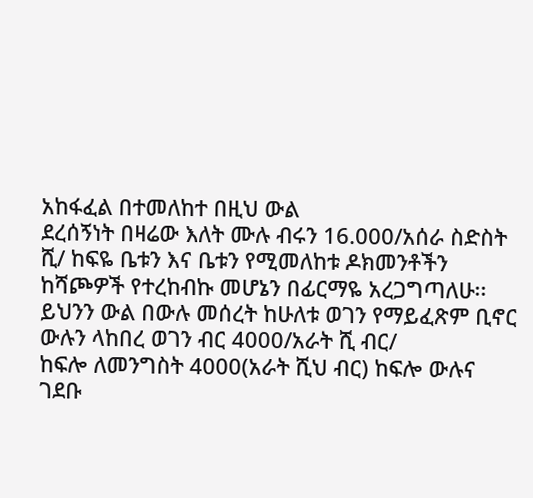አከፋፈል በተመለከተ በዚህ ውል
ደረሰኝነት በዛሬው እለት ሙሉ ብሩን 16.000/አሰራ ስድስት ሺ/ ከፍዬ ቤቱን እና ቤቱን የሚመለከቱ ዶክመንቶችን
ከሻጮዎች የተረከብኩ መሆኔን በፊርማዬ አረጋግጣለሁ፡፡
ይህንን ውል በውሉ መሰረት ከሁለቱ ወገን የማይፈጽም ቢኖር ውሉን ላከበረ ወገን ብር 4000/አራት ሺ ብር/
ከፍሎ ለመንግስት 4000(አራት ሺህ ብር) ከፍሎ ውሉና ገደቡ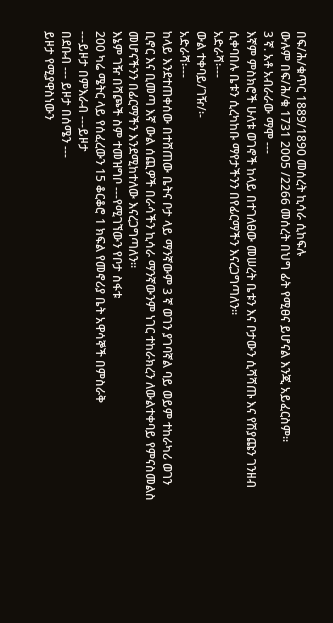በፍ/ሕ/ቁጥር 1889/1890 መሰረት ኪሳራ ሲከፍሉ
ውሉም በፍ/ሕ/ቁ 1731 2005 /2266 መሰረት በህግ ፊት የሚፀና ይሆናል እንጂ አይፈርስም፡፡
3 ኛ. አቶ አብራራው ማሞ ---
እኛም ምስክሮች ሁለቱ ወገኖች ከላይ በተገለፀው መሠረት ቤቱን እና ቦታውን ሲሻሻጡ እና የሽያጩን ገንዘብ
ሲቀባበሉ ቤቱን ሲረካከቡ ማየታችንን በየፊርማችን እናረጋግጣለን፡፡
አድራሻ፡---
ውል ተቀባይ/ገዥ/፡-
አድራሻ፡---
ከላይ እንደተጠቀሰው በተሸጠው ቤትና ቦታ ላይ ማንኛውም 3 ኛ ወገን ያገባኛል ባይ ወይም ተከራካሪ ወገን
ቢኖር እና ቢመጣ እኛ ውል ሰጪዎች በራሳችን ኪሳራ ማንኛውንም ነገር ተከራክረን ለውልተቀባይ የምናስመልስ
መሆናችንን በፊርማችን እንደሚከተለው እናረጋግጣለን፡፡
እኔም ገዥ በሻጮች ስም ተመዝግቦ ---የሚገኘውን የቦታ ስፋቱ
200 ካሬ ሜትር ላይ የሰፈረውን 15 ቆርቆሮ 1 ክፍል የመኖሪያ ቤት አዋሳኞች በምስራቅ
---ይዞታ በምእራብ ---ይዞታ
በደቡብ --- ይዞታ በሰሜን ---
ይዞታ የሚያዋስነውን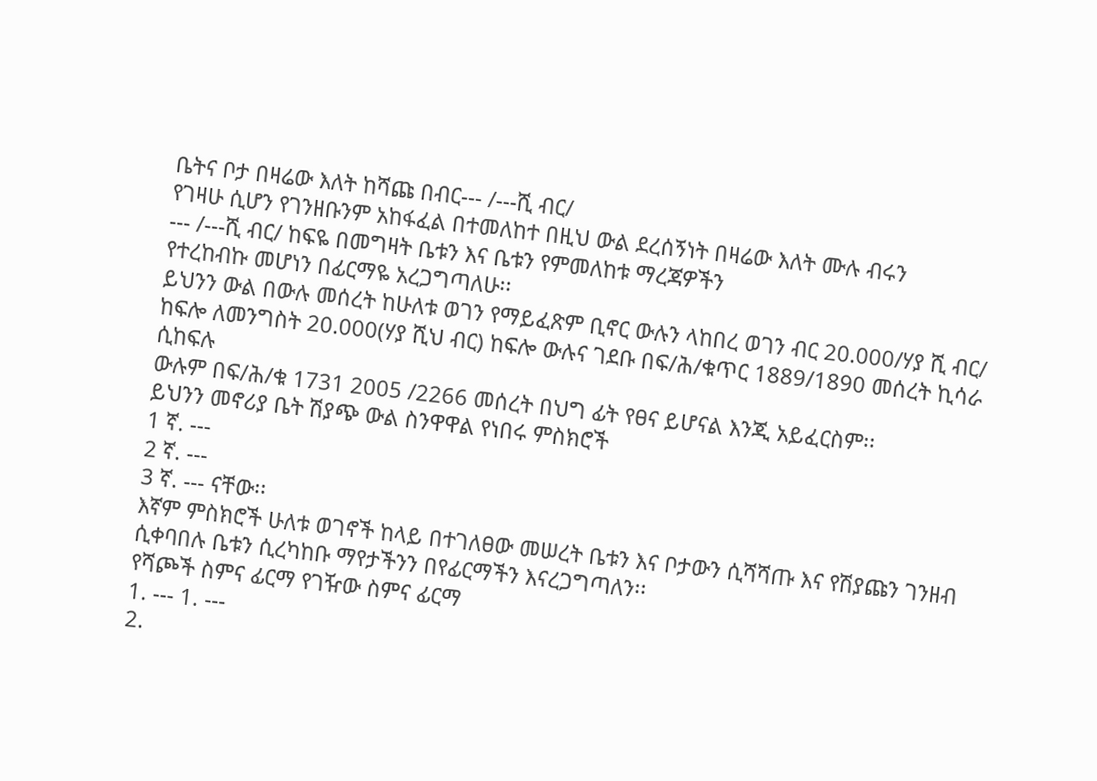ቤትና ቦታ በዛሬው እለት ከሻጩ በብር--- /---ሺ ብር/
የገዛሁ ሲሆን የገንዘቡንም አከፋፈል በተመለከተ በዚህ ውል ደረሰኝነት በዛሬው እለት ሙሉ ብሩን
--- /---ሺ ብር/ ከፍዬ በመግዛት ቤቱን እና ቤቱን የምመለከቱ ማረጃዎችን
የተረከብኩ መሆነን በፊርማዬ አረጋግጣለሁ፡፡
ይህንን ውል በውሉ መሰረት ከሁለቱ ወገን የማይፈጽም ቢኖር ውሉን ላከበረ ወገን ብር 20.000/ሃያ ሺ ብር/
ከፍሎ ለመንግስት 20.000(ሃያ ሺህ ብር) ከፍሎ ውሉና ገደቡ በፍ/ሕ/ቁጥር 1889/1890 መሰረት ኪሳራ ሲከፍሉ
ውሉም በፍ/ሕ/ቁ 1731 2005 /2266 መሰረት በህግ ፊት የፀና ይሆናል እንጂ አይፈርስም፡፡
ይህንን መኖሪያ ቤት ሽያጭ ውል ስንዋዋል የነበሩ ምስክሮች
1 ኛ. ---
2 ኛ. ---
3 ኛ. --- ናቸው፡፡
እኛም ምስክሮች ሁለቱ ወገኖች ከላይ በተገለፀው መሠረት ቤቱን እና ቦታውን ሲሻሻጡ እና የሽያጩን ገንዘብ
ሲቀባበሉ ቤቱን ሲረካከቡ ማየታችንን በየፊርማችን እናረጋግጣለን፡፡
የሻጮች ስምና ፊርማ የገዥው ስምና ፊርማ
1. --- 1. ---
2.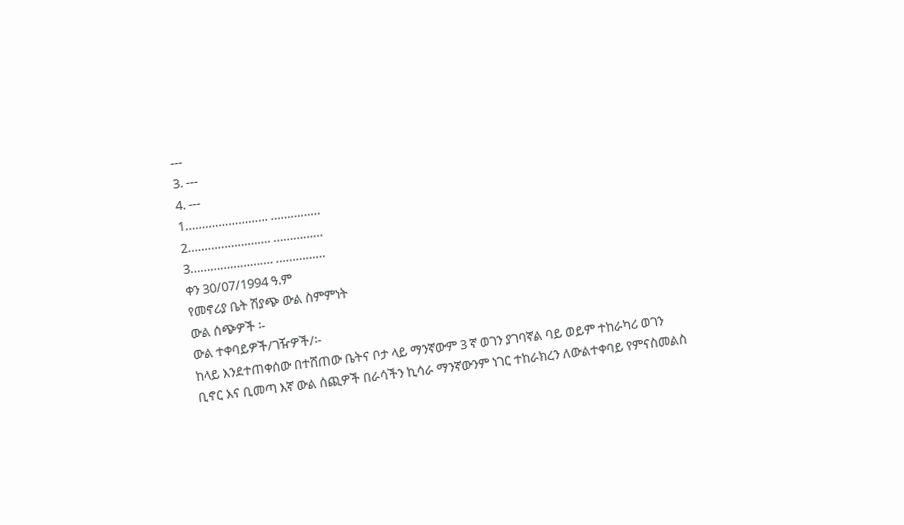---
3. ---
4. ---
1……………………. ……………
2……………………. ……………
3……………………. ……………
ቀን 30/07/1994 ዓ.ም
የመኖሪያ ቤት ሽያጭ ውል ስምምነት
ውል ሰጭዎች ፡-
ውል ተቀባይዎች/ገዥዎች/፡-
ከላይ እንደተጠቀሰው በተሸጠው ቤትና ቦታ ላይ ማንኛውም 3 ኛ ወገን ያገባኛል ባይ ወይም ተከራካሪ ወገን
ቢኖር እና ቢመጣ እኛ ውል ሰጪዎች በራሳችን ኪሳራ ማንኛውንም ነገር ተከራክረን ለውልተቀባይ የምናስመልስ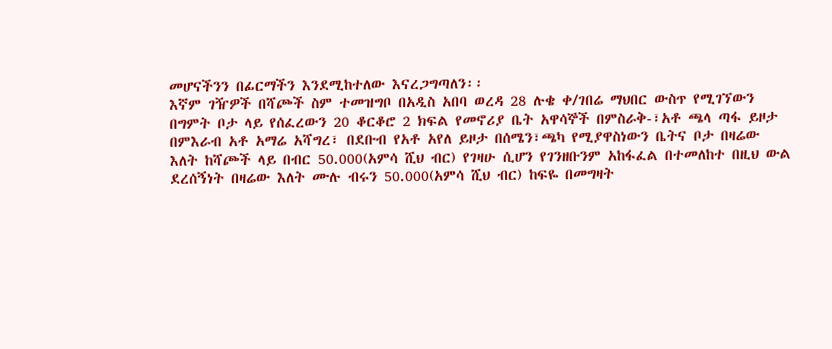መሆናችንን በፊርማችን እንደሚከተለው እናረጋግጣለን፡፡
እኛም ገዥዎች በሻጮች ስም ተመዝግቦ በአዲስ አበባ ወረዳ 28 ሉቄ ቀ/ገበሬ ማህበር ውስጥ የሚገኘውን
በግምት ቦታ ላይ የሰፈረውን 20 ቆርቆሮ 2 ክፍል የመኖሪያ ቤት አዋሳኞች በምስራቅ-፣አቶ ጫላ ጣፋ ይዞታ
በምእራብ አቶ አማሬ አሻግረ፣ በደቡብ የአቶ አየለ ይዞታ በሰሜን፣ጫካ የሚያዋስነውን ቤትና ቦታ በዛሬው
እለት ከሻጮች ላይ በብር 50.000(አምሳ ሺህ ብር) የገዛሁ ሲሆን የገንዘቡንም አከፋፈል በተመለከተ በዚህ ውል
ደረሰኝነት በዛሬው እለት ሙሉ ብሩን 50.000(አምሳ ሺህ ብር) ከፍዬ በመግዛት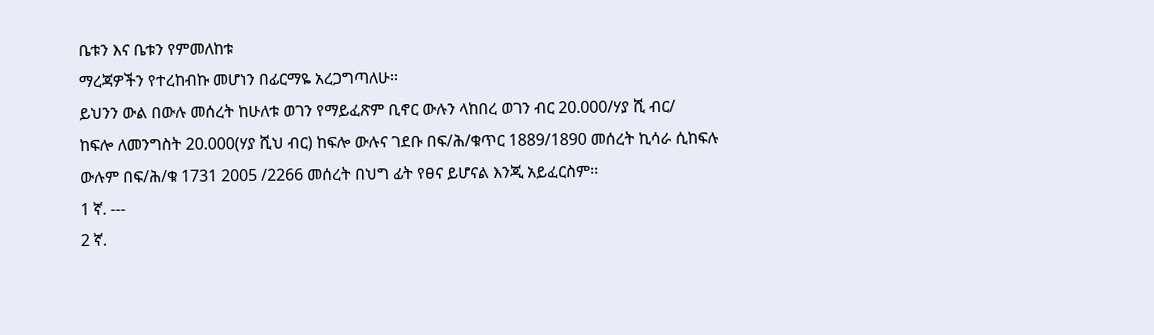ቤቱን እና ቤቱን የምመለከቱ
ማረጃዎችን የተረከብኩ መሆነን በፊርማዬ አረጋግጣለሁ፡፡
ይህንን ውል በውሉ መሰረት ከሁለቱ ወገን የማይፈጽም ቢኖር ውሉን ላከበረ ወገን ብር 20.000/ሃያ ሺ ብር/
ከፍሎ ለመንግስት 20.000(ሃያ ሺህ ብር) ከፍሎ ውሉና ገደቡ በፍ/ሕ/ቁጥር 1889/1890 መሰረት ኪሳራ ሲከፍሉ
ውሉም በፍ/ሕ/ቁ 1731 2005 /2266 መሰረት በህግ ፊት የፀና ይሆናል እንጂ አይፈርስም፡፡
1 ኛ. ---
2 ኛ.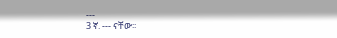---
3 ኛ. --- ናቸው፡፡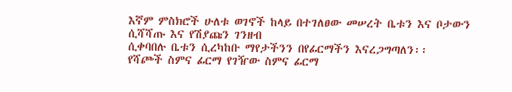እኛም ምስክሮች ሁለቱ ወገኖች ከላይ በተገለፀው መሠረት ቤቱን እና ቦታውን ሲሻሻጡ እና የሽያጩን ገንዘብ
ሲቀባበሉ ቤቱን ሲረካከቡ ማየታችንን በየፊርማችን እናረጋግጣለን፡፡
የሻጮች ስምና ፊርማ የገዥው ስምና ፊርማ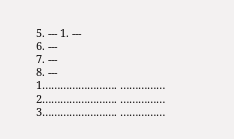5. --- 1. ---
6. ---
7. ---
8. ---
1……………………. ……………
2……………………. ……………
3……………………. ……………